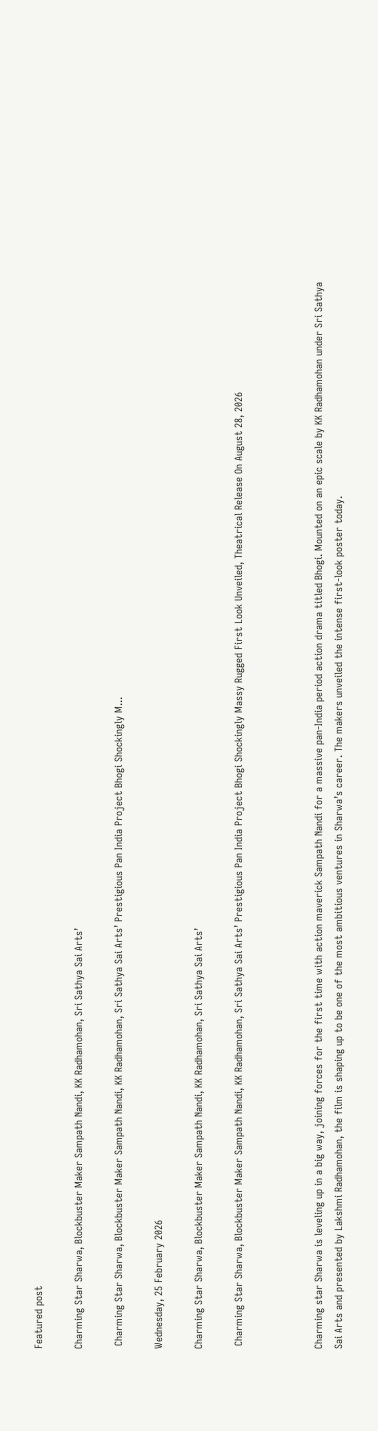Featured post

Charming Star Sharwa, Blockbuster Maker Sampath Nandi, KK Radhamohan, Sri Sathya Sai Arts’

 Charming Star Sharwa, Blockbuster Maker Sampath Nandi, KK Radhamohan, Sri Sathya Sai Arts’ Prestigious Pan India Project Bhogi Shockingly M...

Wednesday, 25 February 2026

Charming Star Sharwa, Blockbuster Maker Sampath Nandi, KK Radhamohan, Sri Sathya Sai Arts’

 Charming Star Sharwa, Blockbuster Maker Sampath Nandi, KK Radhamohan, Sri Sathya Sai Arts’ Prestigious Pan India Project Bhogi Shockingly Massy Rugged First Look Unveiled, Theatrical Release On August 28, 2026



Charming star Sharwa is leveling up in a big way, joining forces for the first time with action maverick Sampath Nandi for a massive pan-India period action drama titled Bhogi. Mounted on an epic scale by KK Radhamohan under Sri Sathya Sai Arts and presented by Lakshmi Radhamohan, the film is shaping up to be one of the most ambitious ventures in Sharwa’s career. The makers unveiled the intense first-look poster today.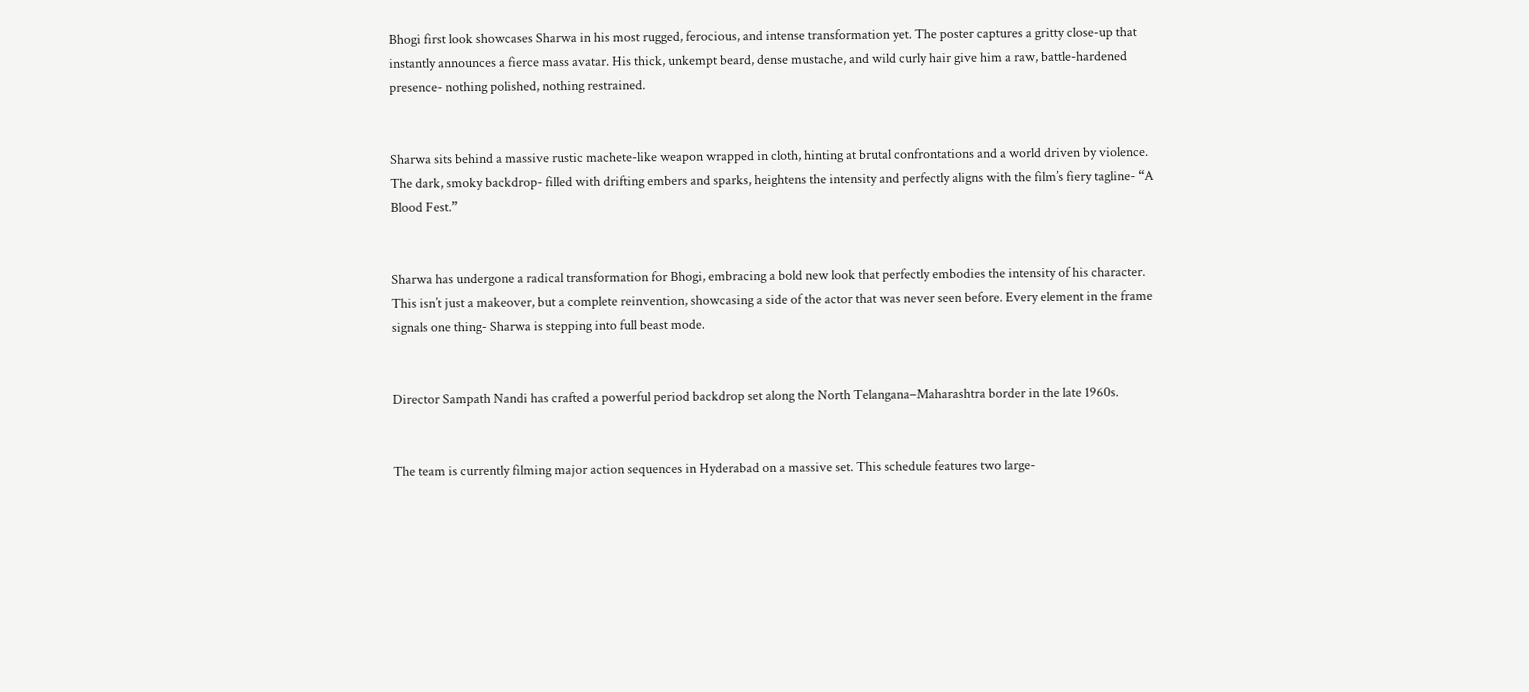Bhogi first look showcases Sharwa in his most rugged, ferocious, and intense transformation yet. The poster captures a gritty close-up that instantly announces a fierce mass avatar. His thick, unkempt beard, dense mustache, and wild curly hair give him a raw, battle-hardened presence- nothing polished, nothing restrained.


Sharwa sits behind a massive rustic machete-like weapon wrapped in cloth, hinting at brutal confrontations and a world driven by violence. The dark, smoky backdrop- filled with drifting embers and sparks, heightens the intensity and perfectly aligns with the film’s fiery tagline- “A Blood Fest.”


Sharwa has undergone a radical transformation for Bhogi, embracing a bold new look that perfectly embodies the intensity of his character. This isn’t just a makeover, but a complete reinvention, showcasing a side of the actor that was never seen before. Every element in the frame signals one thing- Sharwa is stepping into full beast mode.


Director Sampath Nandi has crafted a powerful period backdrop set along the North Telangana–Maharashtra border in the late 1960s.


The team is currently filming major action sequences in Hyderabad on a massive set. This schedule features two large-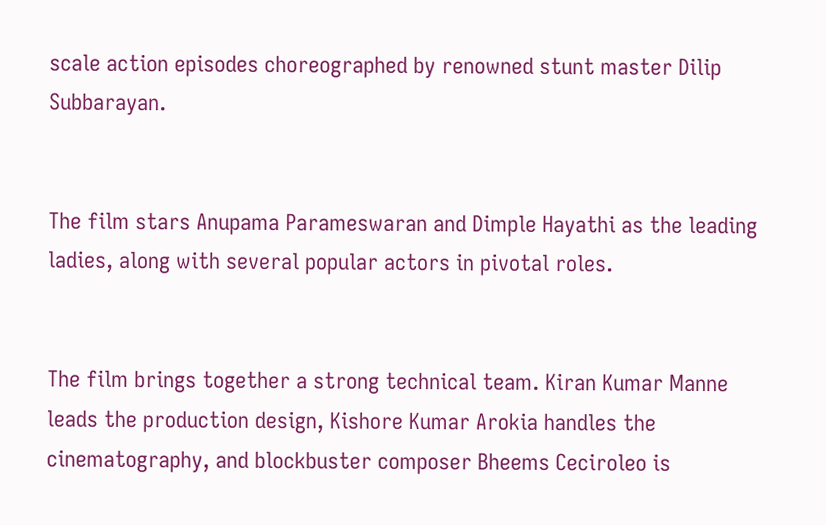scale action episodes choreographed by renowned stunt master Dilip Subbarayan.


The film stars Anupama Parameswaran and Dimple Hayathi as the leading ladies, along with several popular actors in pivotal roles.


The film brings together a strong technical team. Kiran Kumar Manne leads the production design, Kishore Kumar Arokia handles the cinematography, and blockbuster composer Bheems Ceciroleo is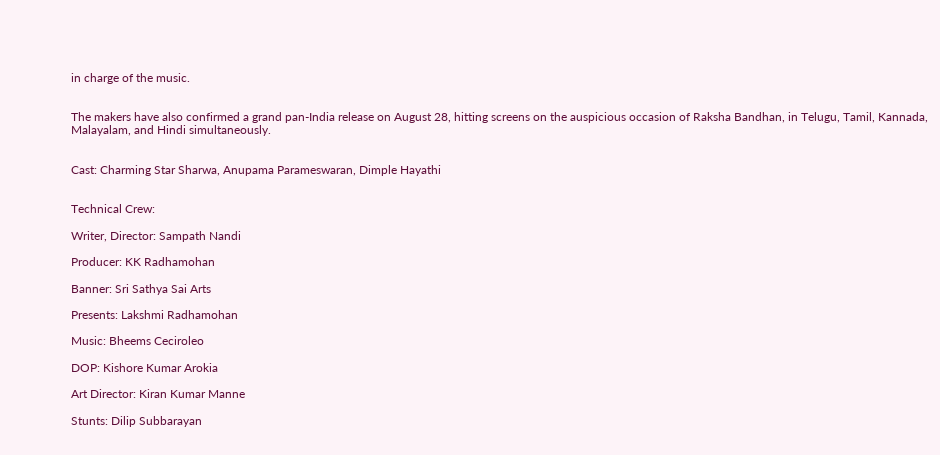in charge of the music.


The makers have also confirmed a grand pan-India release on August 28, hitting screens on the auspicious occasion of Raksha Bandhan, in Telugu, Tamil, Kannada, Malayalam, and Hindi simultaneously.


Cast: Charming Star Sharwa, Anupama Parameswaran, Dimple Hayathi


Technical Crew:

Writer, Director: Sampath Nandi

Producer: KK Radhamohan

Banner: Sri Sathya Sai Arts

Presents: Lakshmi Radhamohan

Music: Bheems Ceciroleo

DOP: Kishore Kumar Arokia

Art Director: Kiran Kumar Manne

Stunts: Dilip Subbarayan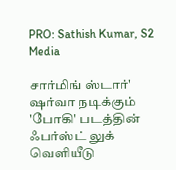PRO: Sathish Kumar, S2 Media

சார்மிங் ஸ்டார்' ஷர்வா நடிக்கும் 'போகி' படத்தின் ஃபர்ஸ்ட் லுக் வெளியீடு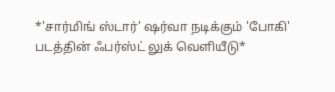*'சார்மிங் ஸ்டார்' ஷர்வா நடிக்கும் 'போகி' படத்தின் ஃபர்ஸ்ட் லுக் வெளியீடு*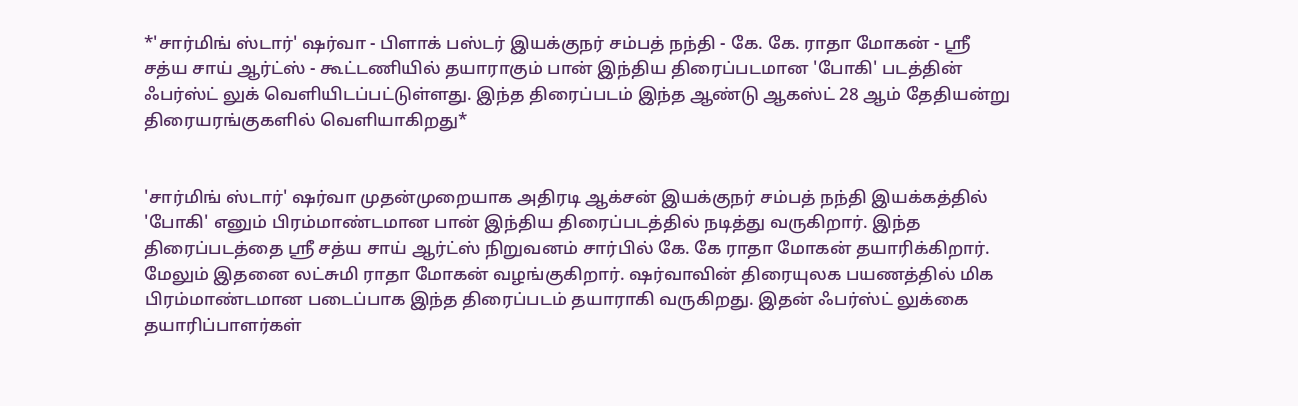*'சார்மிங் ஸ்டார்' ஷர்வா - பிளாக் பஸ்டர் இயக்குநர் சம்பத் நந்தி - கே. கே. ராதா மோகன் - ஸ்ரீ சத்ய சாய் ஆர்ட்ஸ் - கூட்டணியில் தயாராகும் பான் இந்திய திரைப்படமான 'போகி' படத்தின் ஃபர்ஸ்ட் லுக் வெளியிடப்பட்டுள்ளது. இந்த திரைப்படம் இந்த ஆண்டு ஆகஸ்ட் 28 ஆம் தேதியன்று திரையரங்குகளில் வெளியாகிறது*


'சார்மிங் ஸ்டார்' ஷர்வா முதன்முறையாக அதிரடி ஆக்சன் இயக்குநர் சம்பத் நந்தி இயக்கத்தில் 'போகி' எனும் பிரம்மாண்டமான பான் இந்திய திரைப்படத்தில் நடித்து வருகிறார். இந்த திரைப்படத்தை ஸ்ரீ சத்ய சாய் ஆர்ட்ஸ் நிறுவனம் சார்பில் கே. கே ராதா மோகன் தயாரிக்கிறார். மேலும் இதனை லட்சுமி ராதா மோகன் வழங்குகிறார். ஷர்வாவின் திரையுலக பயணத்தில் மிக பிரம்மாண்டமான படைப்பாக இந்த திரைப்படம் தயாராகி வருகிறது. இதன் ஃபர்ஸ்ட் லுக்கை தயாரிப்பாளர்கள்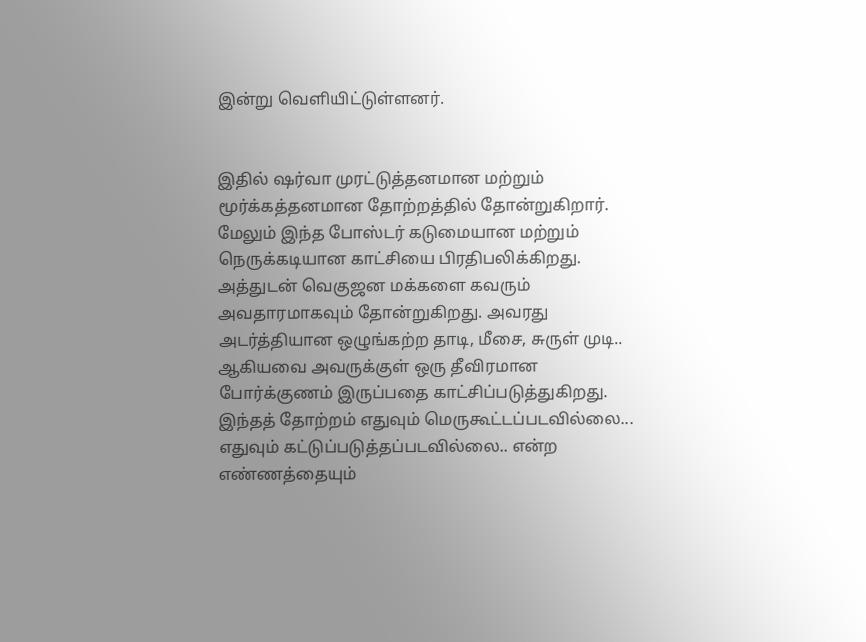இன்று வெளியிட்டுள்ளனர்.


இதில் ஷர்வா முரட்டுத்தனமான மற்றும் மூர்க்கத்தனமான தோற்றத்தில் தோன்றுகிறார். மேலும் இந்த போஸ்டர் கடுமையான மற்றும் நெருக்கடியான காட்சியை பிரதிபலிக்கிறது. அத்துடன் வெகுஜன மக்களை கவரும் அவதாரமாகவும் தோன்றுகிறது. அவரது அடர்த்தியான ஒழுங்கற்ற தாடி, மீசை, சுருள் முடி.. ஆகியவை அவருக்குள் ஒரு தீவிரமான போர்க்குணம் இருப்பதை காட்சிப்படுத்துகிறது. இந்தத் தோற்றம் எதுவும் மெருகூட்டப்படவில்லை... எதுவும் கட்டுப்படுத்தப்படவில்லை.. என்ற எண்ணத்தையும்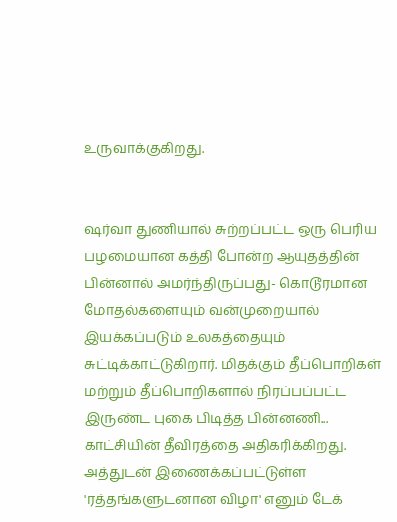உருவாக்குகிறது.


ஷர்வா துணியால் சுற்றப்பட்ட ஒரு பெரிய பழமையான கத்தி போன்ற ஆயுதத்தின் பின்னால் அமர்ந்திருப்பது- கொடூரமான மோதல்களையும் வன்முறையால் இயக்கப்படும் உலகத்தையும் சுட்டிக்காட்டுகிறார். மிதக்கும் தீப்பொறிகள் மற்றும் தீப்பொறிகளால் நிரப்பப்பட்ட இருண்ட புகை பிடித்த பின்னணி... காட்சியின் தீவிரத்தை அதிகரிக்கிறது. அத்துடன் இணைக்கப்பட்டுள்ள 'ரத்தங்களுடனான விழா' எனும் டேக்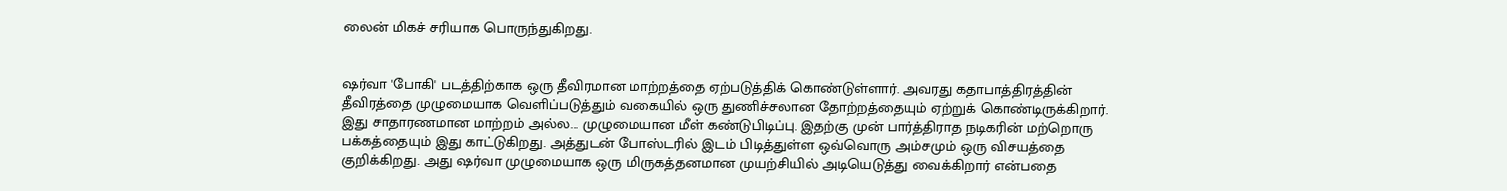லைன் மிகச் சரியாக பொருந்துகிறது.


ஷர்வா 'போகி' படத்திற்காக ஒரு தீவிரமான மாற்றத்தை ஏற்படுத்திக் கொண்டுள்ளார். அவரது கதாபாத்திரத்தின் தீவிரத்தை முழுமையாக வெளிப்படுத்தும் வகையில் ஒரு துணிச்சலான தோற்றத்தையும் ஏற்றுக் கொண்டிருக்கிறார். இது சாதாரணமான மாற்றம் அல்ல... முழுமையான மீள் கண்டுபிடிப்பு. இதற்கு முன் பார்த்திராத நடிகரின் மற்றொரு பக்கத்தையும் இது காட்டுகிறது. அத்துடன் போஸ்டரில் இடம் பிடித்துள்ள ஒவ்வொரு அம்சமும் ஒரு விசயத்தை குறிக்கிறது. அது ஷர்வா முழுமையாக ஒரு மிருகத்தனமான முயற்சியில் அடியெடுத்து வைக்கிறார் என்பதை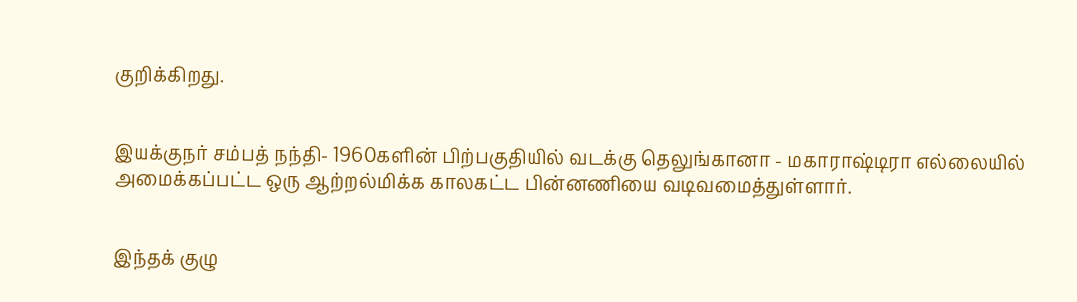குறிக்கிறது.


இயக்குநர் சம்பத் நந்தி- 1960களின் பிற்பகுதியில் வடக்கு தெலுங்கானா - மகாராஷ்டிரா எல்லையில் அமைக்கப்பட்ட ஒரு ஆற்றல்மிக்க காலகட்ட பின்னணியை வடிவமைத்துள்ளார்.


இந்தக் குழு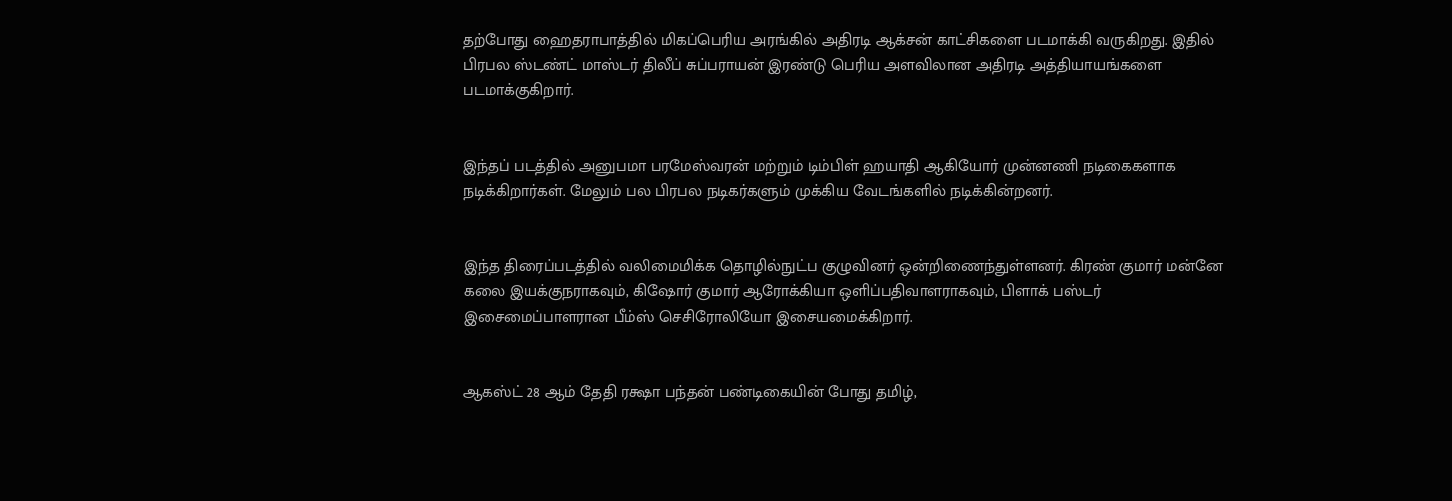தற்போது ஹைதராபாத்தில் மிகப்பெரிய அரங்கில் அதிரடி ஆக்சன் காட்சிகளை படமாக்கி வருகிறது. இதில் பிரபல ஸ்டண்ட் மாஸ்டர் திலீப் சுப்பராயன் இரண்டு பெரிய அளவிலான அதிரடி அத்தியாயங்களை படமாக்குகிறார்.


இந்தப் படத்தில் அனுபமா பரமேஸ்வரன் மற்றும் டிம்பிள் ஹயாதி ஆகியோர் முன்னணி நடிகைகளாக நடிக்கிறார்கள். மேலும் பல பிரபல நடிகர்களும் முக்கிய வேடங்களில் நடிக்கின்றனர்.


இந்த திரைப்படத்தில் வலிமைமிக்க தொழில்நுட்ப குழுவினர் ஒன்றிணைந்துள்ளனர். கிரண் குமார் மன்னே கலை இயக்குநராகவும், கிஷோர் குமார் ஆரோக்கியா ஒளிப்பதிவாளராகவும், பிளாக் பஸ்டர் இசைமைப்பாளரான பீம்ஸ் செசிரோலியோ இசையமைக்கிறார்.


ஆகஸ்ட் 28 ஆம் தேதி ரக்ஷா பந்தன் பண்டிகையின் போது தமிழ்,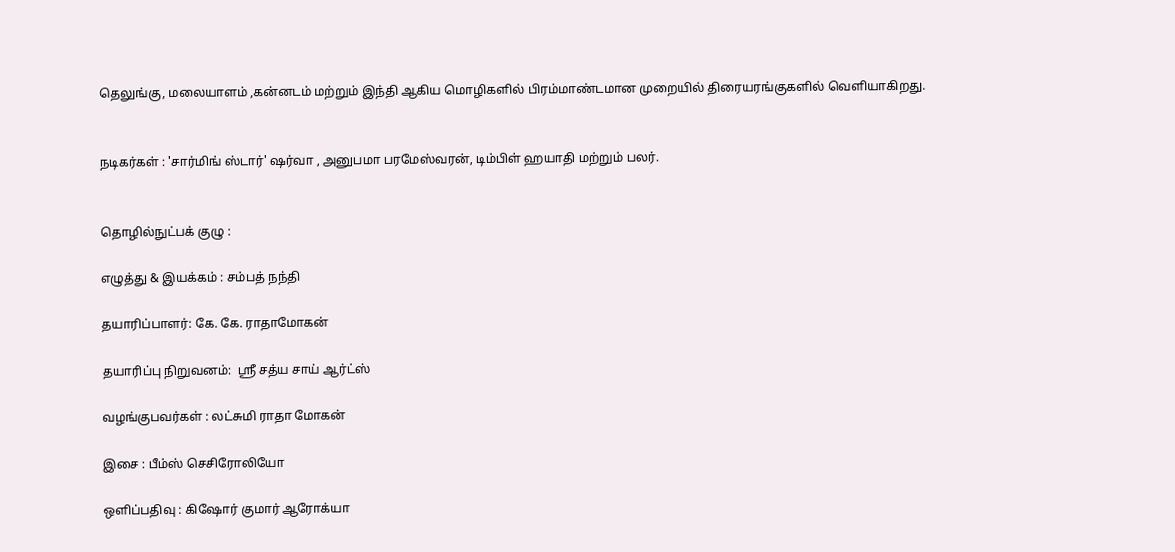தெலுங்கு, மலையாளம் ,கன்னடம் மற்றும் இந்தி ஆகிய மொழிகளில் பிரம்மாண்டமான முறையில் திரையரங்குகளில் வெளியாகிறது.


நடிகர்கள் : 'சார்மிங் ஸ்டார்' ஷர்வா , அனுபமா பரமேஸ்வரன், டிம்பிள் ஹயாதி மற்றும் பலர்.


தொழில்நுட்பக் குழு :

எழுத்து & இயக்கம் : சம்பத் நந்தி

தயாரிப்பாளர்: கே. கே. ராதாமோகன்

தயாரிப்பு நிறுவனம்:  ஸ்ரீ சத்ய சாய் ஆர்ட்ஸ்

வழங்குபவர்கள் : லட்சுமி ராதா மோகன்

இசை : பீம்ஸ் செசிரோலியோ

ஒளிப்பதிவு : கிஷோர் குமார் ஆரோக்யா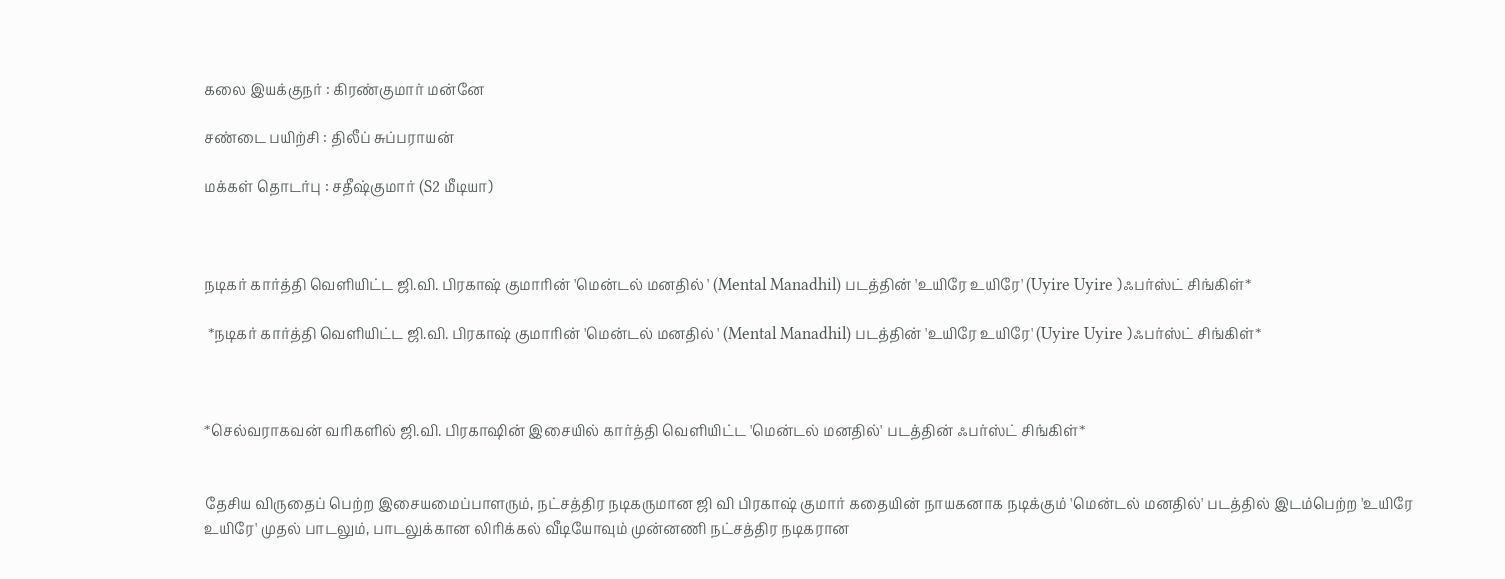கலை இயக்குநர் : கிரண்குமார் மன்னே

சண்டை பயிற்சி : திலீப் சுப்பராயன்

மக்கள் தொடர்பு : சதீஷ்குமார் (S2 மீடியா)



நடிகர் கார்த்தி வெளியிட்ட ஜி.வி. பிரகாஷ் குமாரின் 'மென்டல் மனதில் ' (Mental Manadhil) படத்தின் 'உயிரே உயிரே' (Uyire Uyire )ஃபர்ஸ்ட் சிங்கிள்*

 *நடிகர் கார்த்தி வெளியிட்ட ஜி.வி. பிரகாஷ் குமாரின் 'மென்டல் மனதில் ' (Mental Manadhil) படத்தின் 'உயிரே உயிரே' (Uyire Uyire )ஃபர்ஸ்ட் சிங்கிள்*



*செல்வராகவன் வரிகளில் ஜி.வி. பிரகாஷின் இசையில் கார்த்தி வெளியிட்ட 'மென்டல் மனதில்' படத்தின் ஃபர்ஸ்ட் சிங்கிள்*


தேசிய விருதைப் பெற்ற இசையமைப்பாளரும், நட்சத்திர நடிகருமான ஜி வி பிரகாஷ் குமார் கதையின் நாயகனாக நடிக்கும் 'மென்டல் மனதில்' படத்தில் இடம்பெற்ற 'உயிரே உயிரே' முதல் பாடலும், பாடலுக்கான லிரிக்கல் வீடியோவும் முன்னணி நட்சத்திர நடிகரான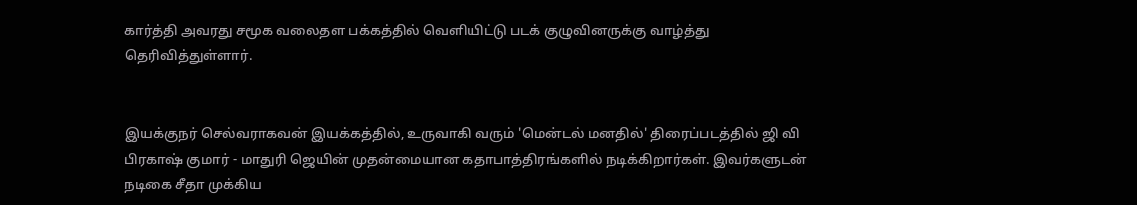கார்த்தி அவரது சமூக வலைதள பக்கத்தில் வெளியிட்டு படக் குழுவினருக்கு வாழ்த்து தெரிவித்துள்ளார்.


இயக்குநர் செல்வராகவன் இயக்கத்தில், உருவாகி வரும் 'மென்டல் மனதில்' திரைப்படத்தில் ஜி வி பிரகாஷ் குமார் - மாதுரி ஜெயின் முதன்மையான கதாபாத்திரங்களில் நடிக்கிறார்கள். இவர்களுடன் நடிகை சீதா முக்கிய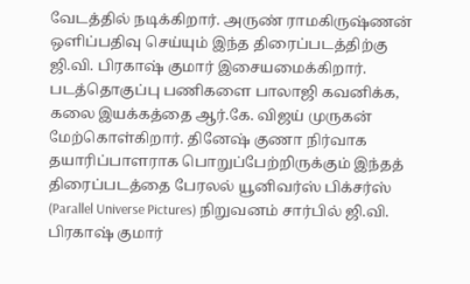வேடத்தில் நடிக்கிறார். அருண் ராமகிருஷ்ணன் ஒளிப்பதிவு செய்யும் இந்த திரைப்படத்திற்கு ஜி.வி. பிரகாஷ் குமார் இசையமைக்கிறார். படத்தொகுப்பு பணிகளை பாலாஜி கவனிக்க, கலை இயக்கத்தை ஆர்.கே. விஜய் முருகன் மேற்கொள்கிறார். தினேஷ் குணா நிர்வாக தயாரிப்பாளராக பொறுப்பேற்றிருக்கும் இந்தத் திரைப்படத்தை பேரலல் யூனிவர்ஸ் பிக்சர்ஸ் (Parallel Universe Pictures) நிறுவனம் சார்பில் ஜி.வி. பிரகாஷ் குமார்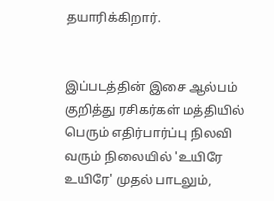தயாரிக்கிறார்.


இப்படத்தின் இசை ஆல்பம் குறித்து ரசிகர்கள் மத்தியில் பெரும் எதிர்பார்ப்பு நிலவி வரும் நிலையில் 'உயிரே உயிரே' முதல் பாடலும்,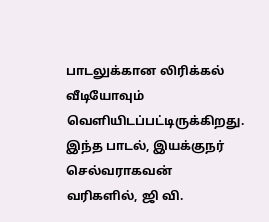பாடலுக்கான லிரிக்கல் வீடியோவும் வெளியிடப்பட்டிருக்கிறது. இந்த பாடல், இயக்குநர் செல்வராகவன் வரிகளில், ஜி வி.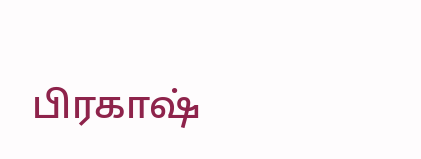பிரகாஷ்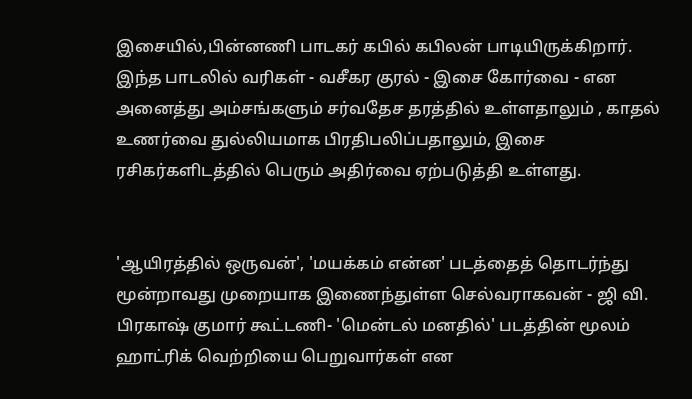இசையில்,பின்னணி பாடகர் கபில் கபிலன் பாடியிருக்கிறார். இந்த பாடலில் வரிகள் - வசீகர குரல் - இசை கோர்வை - என அனைத்து அம்சங்களும் சர்வதேச தரத்தில் உள்ளதாலும் , காதல் உணர்வை துல்லியமாக பிரதிபலிப்பதாலும், இசை ரசிகர்களிடத்தில் பெரும் அதிர்வை ஏற்படுத்தி உள்ளது.


'ஆயிரத்தில் ஒருவன்', 'மயக்கம் என்ன' படத்தைத் தொடர்ந்து மூன்றாவது முறையாக இணைந்துள்ள செல்வராகவன் - ஜி வி. பிரகாஷ் குமார் கூட்டணி- 'மென்டல் மனதில்' படத்தின் மூலம் ஹாட்ரிக் வெற்றியை பெறுவார்கள் என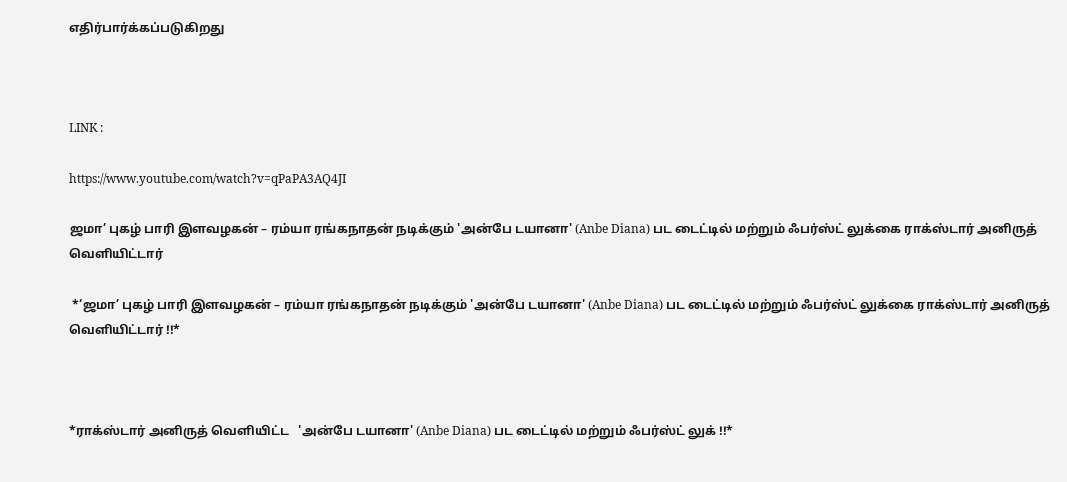எதிர்பார்க்கப்படுகிறது



LINK :

https://www.youtube.com/watch?v=qPaPA3AQ4JI

ஜமா’ புகழ் பாரி இளவழகன் – ரம்யா ரங்கநாதன் நடிக்கும் 'அன்பே டயானா' (Anbe Diana) பட டைட்டில் மற்றும் ஃபர்ஸ்ட் லுக்கை ராக்ஸ்டார் அனிருத் வெளியிட்டார்

 *‘ஜமா’ புகழ் பாரி இளவழகன் – ரம்யா ரங்கநாதன் நடிக்கும் 'அன்பே டயானா' (Anbe Diana) பட டைட்டில் மற்றும் ஃபர்ஸ்ட் லுக்கை ராக்ஸ்டார் அனிருத் வெளியிட்டார் !!*



*ராக்ஸ்டார் அனிருத் வெளியிட்ட   'அன்பே டயானா' (Anbe Diana) பட டைட்டில் மற்றும் ஃபர்ஸ்ட் லுக் !!*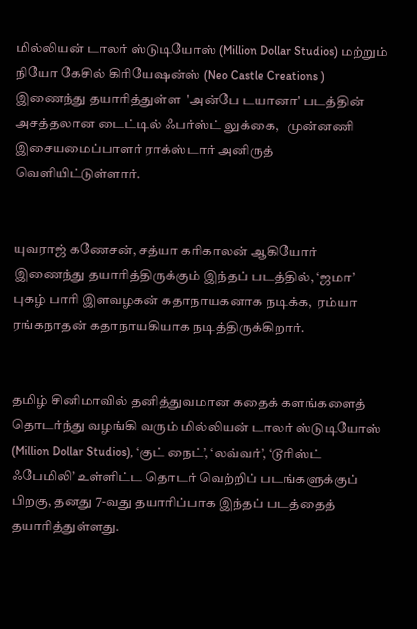மில்லியன் டாலர் ஸ்டுடியோஸ் (Million Dollar Studios) மற்றும் நியோ கேசில் கிரியேஷன்ஸ் (Neo Castle Creations ) இணைந்து தயாரித்துள்ள  'அன்பே டயானா' படத்தின் அசத்தலான டைட்டில் ஃபர்ஸ்ட் லுக்கை,   முன்னணி இசையமைப்பாளர் ராக்ஸ்டார் அனிருத் வெளியிட்டுள்ளார்.


யுவராஜ் கணேசன், சத்யா கரிகாலன் ஆகியோர் இணைந்து தயாரித்திருக்கும் இந்தப் படத்தில், ‘ஜமா’ புகழ் பாரி இளவழகன் கதாநாயகனாக நடிக்க,  ரம்யா ரங்கநாதன் கதாநாயகியாக நடித்திருக்கிறார்.


தமிழ் சினிமாவில் தனித்துவமான கதைக் களங்களைத் தொடர்ந்து வழங்கி வரும் மில்லியன் டாலர் ஸ்டுடியோஸ் (Million Dollar Studios), ‘குட் நைட்’, ‘லவ்வர்’, ‘டூரிஸ்ட் ஃபேமிலி’ உள்ளிட்ட தொடர் வெற்றிப் படங்களுக்குப் பிறகு, தனது 7-வது தயாரிப்பாக இந்தப் படத்தைத் தயாரித்துள்ளது.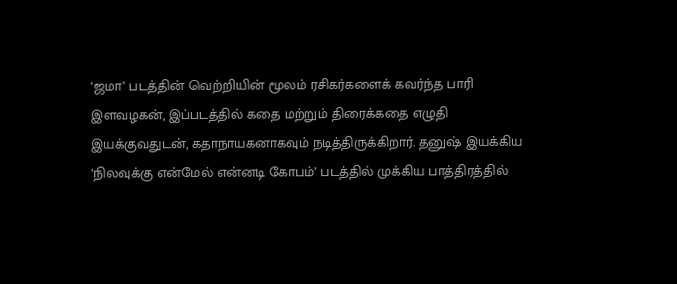‘ஜமா’ படத்தின் வெற்றியின் மூலம் ரசிகர்களைக் கவர்ந்த பாரி இளவழகன், இப்படத்தில் கதை மற்றும் திரைக்கதை எழுதி இயக்குவதுடன், கதாநாயகனாகவும் நடித்திருக்கிறார். தனுஷ் இயக்கிய ‘நிலவுக்கு என்மேல் என்னடி கோபம்’ படத்தில் முக்கிய பாத்திரத்தில்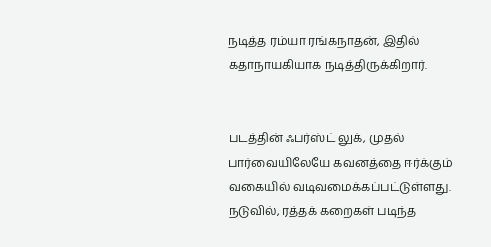நடித்த ரம்யா ரங்கநாதன், இதில் கதாநாயகியாக நடித்திருக்கிறார்.


படத்தின் ஃபர்ஸ்ட் லுக், முதல் பார்வையிலேயே கவனத்தை ஈர்க்கும் வகையில் வடிவமைக்கப்பட்டுள்ளது. நடுவில், ரத்தக் கறைகள் படிந்த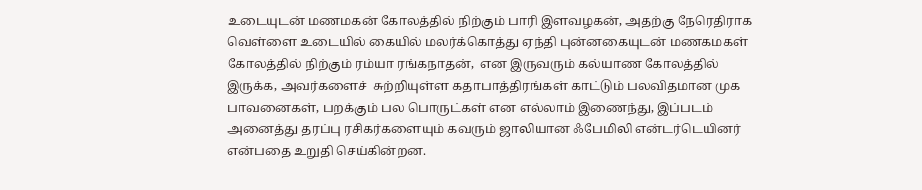உடையுடன் மணமகன் கோலத்தில் நிற்கும் பாரி இளவழகன், அதற்கு நேரெதிராக வெள்ளை உடையில் கையில் மலர்க்கொத்து ஏந்தி புன்னகையுடன் மணகமகள்  கோலத்தில் நிற்கும் ரம்யா ரங்கநாதன்,  என இருவரும் கல்யாண கோலத்தில் இருக்க, அவர்களைச்  சுற்றியுள்ள கதாபாத்திரங்கள் காட்டும் பலவிதமான முக பாவனைகள், பறக்கும் பல பொருட்கள் என எல்லாம் இணைந்து, இப்படம் அனைத்து தரப்பு ரசிகர்களையும் கவரும் ஜாலியான ஃபேமிலி என்டர்டெயினர் என்பதை உறுதி செய்கின்றன.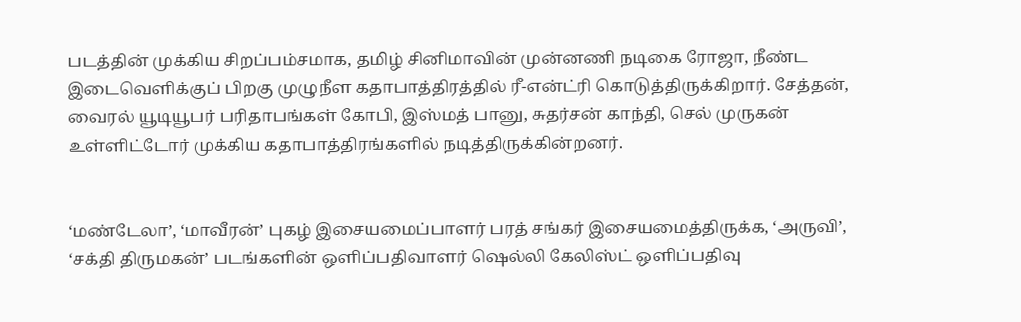படத்தின் முக்கிய சிறப்பம்சமாக, தமிழ் சினிமாவின் முன்னணி நடிகை ரோஜா, நீண்ட இடைவெளிக்குப் பிறகு முழுநீள கதாபாத்திரத்தில் ரீ-என்ட்ரி கொடுத்திருக்கிறார். சேத்தன், வைரல் யூடியூபர் பரிதாபங்கள் கோபி, இஸ்மத் பானு, சுதர்சன் காந்தி, செல் முருகன் உள்ளிட்டோர் முக்கிய கதாபாத்திரங்களில் நடித்திருக்கின்றனர்.


‘மண்டேலா’, ‘மாவீரன்’ புகழ் இசையமைப்பாளர் பரத் சங்கர் இசையமைத்திருக்க, ‘அருவி’, ‘சக்தி திருமகன்’ படங்களின் ஒளிப்பதிவாளர் ஷெல்லி கேலிஸ்ட் ஒளிப்பதிவு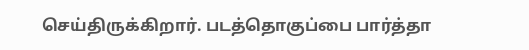செய்திருக்கிறார். படத்தொகுப்பை பார்த்தா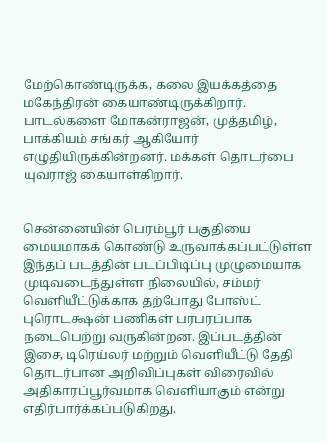மேற்கொண்டிருக்க, கலை இயக்கத்தை மகேந்திரன் கையாண்டிருக்கிறார். பாடல்களை மோகன்ராஜன், முத்தமிழ், பாக்கியம் சங்கர் ஆகியோர் எழுதியிருக்கின்றனர். மக்கள் தொடர்பை யுவராஜ் கையாள்கிறார்.


சென்னையின் பெரம்பூர் பகுதியை மையமாகக் கொண்டு உருவாக்கப்பட்டுள்ள இந்தப் படத்தின் படப்பிடிப்பு முழுமையாக முடிவடைந்துள்ள நிலையில், சம்மர் வெளியீட்டுக்காக தற்போது போஸ்ட் புரொடக்ஷன் பணிகள் பரபரப்பாக நடைபெற்று வருகின்றன. இப்படத்தின் இசை, டிரெய்லர் மற்றும் வெளியீட்டு தேதி தொடர்பான அறிவிப்புகள் விரைவில் அதிகாரப்பூர்வமாக வெளியாகும் என்று எதிர்பார்க்கப்படுகிறது.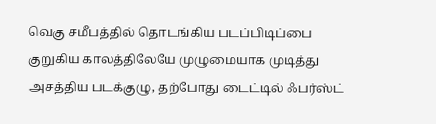வெகு சமீபத்தில் தொடங்கிய படப்பிடிப்பை குறுகிய காலத்திலேயே முழுமையாக முடித்து அசத்திய படக்குழு, தற்போது டைட்டில் ஃபர்ஸ்ட்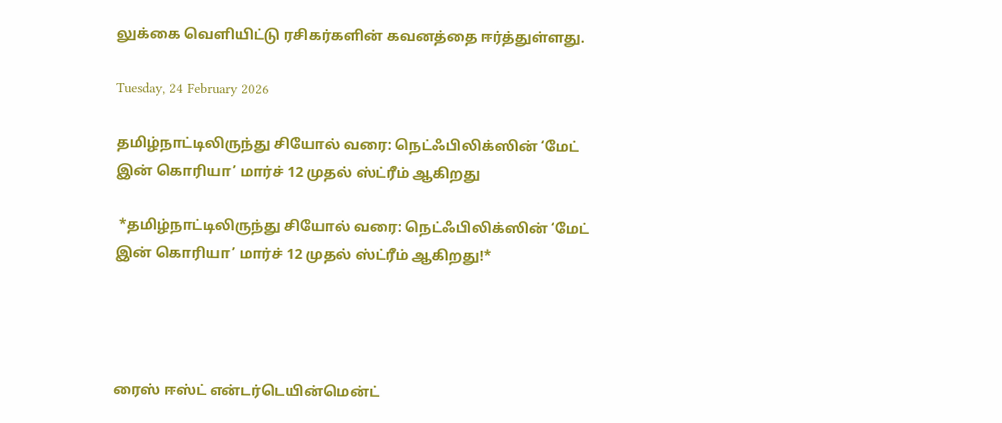லுக்கை வெளியிட்டு ரசிகர்களின் கவனத்தை ஈர்த்துள்ளது.

Tuesday, 24 February 2026

தமிழ்நாட்டிலிருந்து சியோல் வரை: நெட்ஃபிலிக்ஸின் ‘மேட் இன் கொரியா’ மார்ச் 12 முதல் ஸ்ட்ரீம் ஆகிறது

 *தமிழ்நாட்டிலிருந்து சியோல் வரை: நெட்ஃபிலிக்ஸின் ‘மேட் இன் கொரியா’ மார்ச் 12 முதல் ஸ்ட்ரீம் ஆகிறது!*




ரைஸ் ஈஸ்ட் என்டர்டெயின்மென்ட்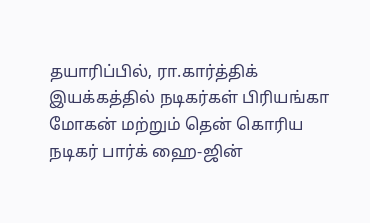தயாரிப்பில், ரா.கார்த்திக் இயக்கத்தில் நடிகர்கள் பிரியங்கா மோகன் மற்றும் தென் கொரிய நடிகர் பார்க் ஹை-ஜின்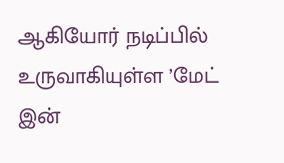ஆகியோர் நடிப்பில் உருவாகியுள்ள ’மேட் இன்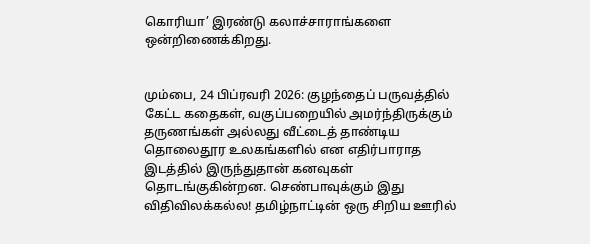கொரியா’ இரண்டு கலாச்சாராங்களை ஒன்றிணைக்கிறது.


மும்பை, 24 பிப்ரவரி 2026: குழந்தைப் பருவத்தில் கேட்ட கதைகள், வகுப்பறையில் அமர்ந்திருக்கும் தருணங்கள் அல்லது வீட்டைத் தாண்டிய தொலைதூர உலகங்களில் என எதிர்பாராத இடத்தில் இருந்துதான் கனவுகள் தொடங்குகின்றன. செண்பாவுக்கும் இது விதிவிலக்கல்ல! தமிழ்நாட்டின் ஒரு சிறிய ஊரில்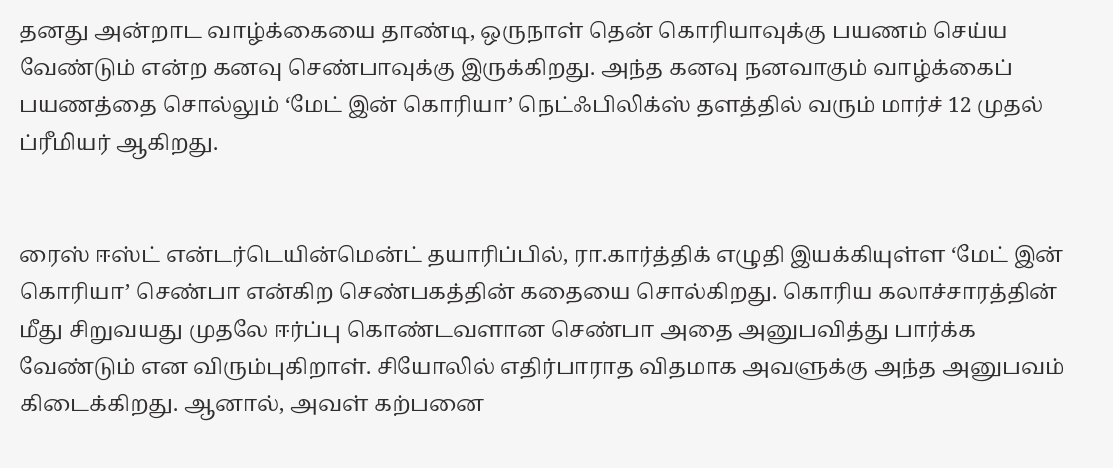தனது அன்றாட வாழ்க்கையை தாண்டி, ஒருநாள் தென் கொரியாவுக்கு பயணம் செய்ய வேண்டும் என்ற கனவு செண்பாவுக்கு இருக்கிறது. அந்த கனவு நனவாகும் வாழ்க்கைப் பயணத்தை சொல்லும் ‘மேட் இன் கொரியா’ நெட்ஃபிலிக்ஸ் தளத்தில் வரும் மார்ச் 12 முதல் ப்ரீமியர் ஆகிறது.


ரைஸ் ஈஸ்ட் என்டர்டெயின்மென்ட் தயாரிப்பில், ரா.கார்த்திக் எழுதி இயக்கியுள்ள ‘மேட் இன் கொரியா’ செண்பா என்கிற செண்பகத்தின் கதையை சொல்கிறது. கொரிய கலாச்சாரத்தின் மீது சிறுவயது முதலே ஈர்ப்பு கொண்டவளான செண்பா அதை அனுபவித்து பார்க்க வேண்டும் என விரும்புகிறாள். சியோலில் எதிர்பாராத விதமாக அவளுக்கு அந்த அனுபவம் கிடைக்கிறது. ஆனால், அவள் கற்பனை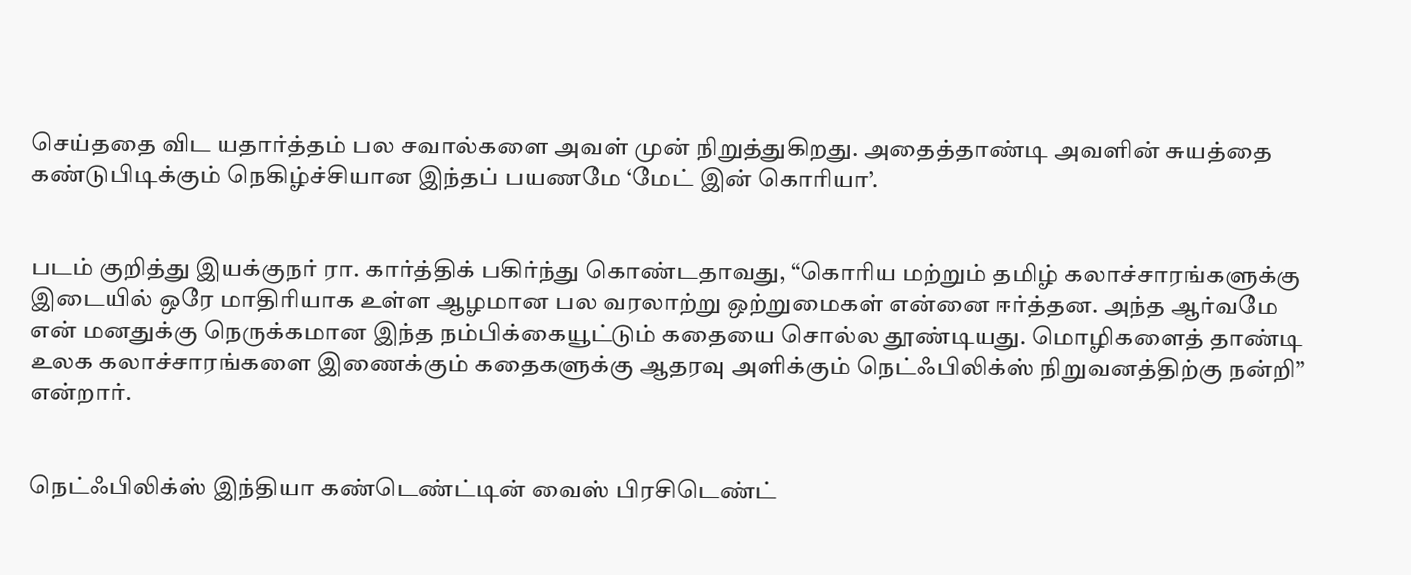செய்ததை விட யதார்த்தம் பல சவால்களை அவள் முன் நிறுத்துகிறது. அதைத்தாண்டி அவளின் சுயத்தை கண்டுபிடிக்கும் நெகிழ்ச்சியான இந்தப் பயணமே ‘மேட் இன் கொரியா’.


படம் குறித்து இயக்குநர் ரா. கார்த்திக் பகிர்ந்து கொண்டதாவது, “கொரிய மற்றும் தமிழ் கலாச்சாரங்களுக்கு இடையில் ஒரே மாதிரியாக உள்ள ஆழமான பல வரலாற்று ஒற்றுமைகள் என்னை ஈர்த்தன. அந்த ஆர்வமே என் மனதுக்கு நெருக்கமான இந்த நம்பிக்கையூட்டும் கதையை சொல்ல தூண்டியது. மொழிகளைத் தாண்டி உலக கலாச்சாரங்களை இணைக்கும் கதைகளுக்கு ஆதரவு அளிக்கும் நெட்ஃபிலிக்ஸ் நிறுவனத்திற்கு நன்றி” என்றார்.


நெட்ஃபிலிக்ஸ் இந்தியா கண்டெண்ட்டின் வைஸ் பிரசிடெண்ட்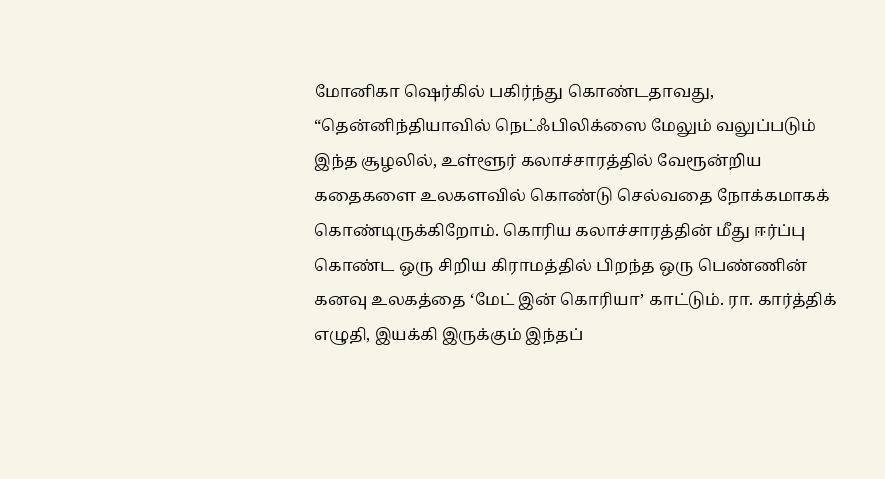மோனிகா ஷெர்கில் பகிர்ந்து கொண்டதாவது, “தென்னிந்தியாவில் நெட்ஃபிலிக்ஸை மேலும் வலுப்படும் இந்த சூழலில், உள்ளூர் கலாச்சாரத்தில் வேரூன்றிய கதைகளை உலகளவில் கொண்டு செல்வதை நோக்கமாகக் கொண்டிருக்கிறோம். கொரிய கலாச்சாரத்தின் மீது ஈர்ப்பு கொண்ட ஒரு சிறிய கிராமத்தில் பிறந்த ஒரு பெண்ணின் கனவு உலகத்தை ‘மேட் இன் கொரியா’ காட்டும். ரா. கார்த்திக் எழுதி, இயக்கி இருக்கும் இந்தப்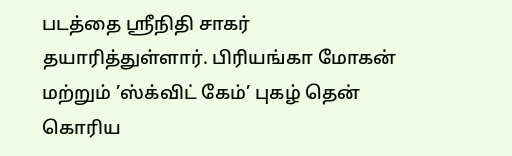படத்தை ஸ்ரீநிதி சாகர் தயாரித்துள்ளார். பிரியங்கா மோகன் மற்றும் ’ஸ்க்விட் கேம்’ புகழ் தென் கொரிய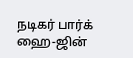நடிகர் பார்க் ஹை-ஜின்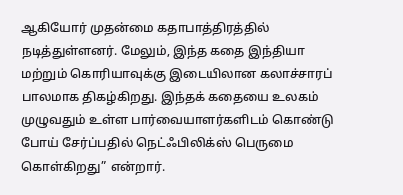ஆகியோர் முதன்மை கதாபாத்திரத்தில் நடித்துள்ளனர். மேலும், இந்த கதை இந்தியா மற்றும் கொரியாவுக்கு இடையிலான கலாச்சாரப் பாலமாக திகழ்கிறது. இந்தக் கதையை உலகம் முழுவதும் உள்ள பார்வையாளர்களிடம் கொண்டு போய் சேர்ப்பதில் நெட்ஃபிலிக்ஸ் பெருமை கொள்கிறது” என்றார்.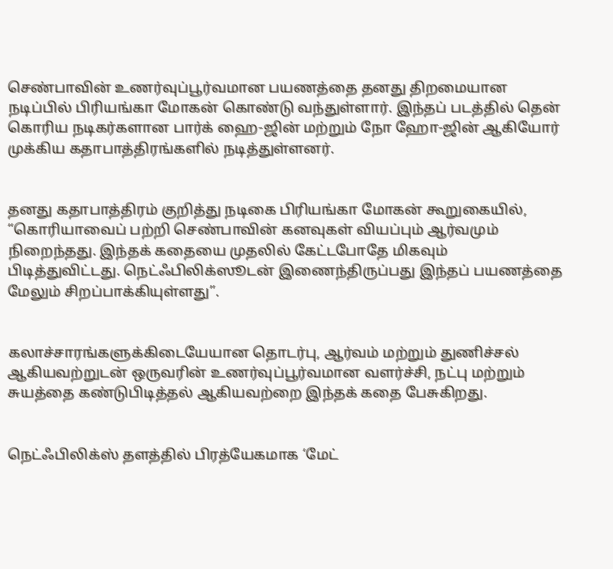செண்பாவின் உணர்வுப்பூர்வமான பயணத்தை தனது திறமையான நடிப்பில் பிரியங்கா மோகன் கொண்டு வந்துள்ளார். இந்தப் படத்தில் தென் கொரிய நடிகர்களான பார்க் ஹை-ஜின் மற்றும் நோ ஹோ-ஜின் ஆகியோர் முக்கிய கதாபாத்திரங்களில் நடித்துள்ளனர்.


தனது கதாபாத்திரம் குறித்து நடிகை பிரியங்கா மோகன் கூறுகையில், “கொரியாவைப் பற்றி செண்பாவின் கனவுகள் வியப்பும் ஆர்வமும் நிறைந்தது. இந்தக் கதையை முதலில் கேட்டபோதே மிகவும் பிடித்துவிட்டது. நெட்ஃபிலிக்ஸூடன் இணைந்திருப்பது இந்தப் பயணத்தை மேலும் சிறப்பாக்கியுள்ளது”.


கலாச்சாரங்களுக்கிடையேயான தொடர்பு, ஆர்வம் மற்றும் துணிச்சல் ஆகியவற்றுடன் ஒருவரின் உணர்வுப்பூர்வமான வளர்ச்சி, நட்பு மற்றும் சுயத்தை கண்டுபிடித்தல் ஆகியவற்றை இந்தக் கதை பேசுகிறது.


நெட்ஃபிலிக்ஸ் தளத்தில் பிரத்யேகமாக ‘மேட்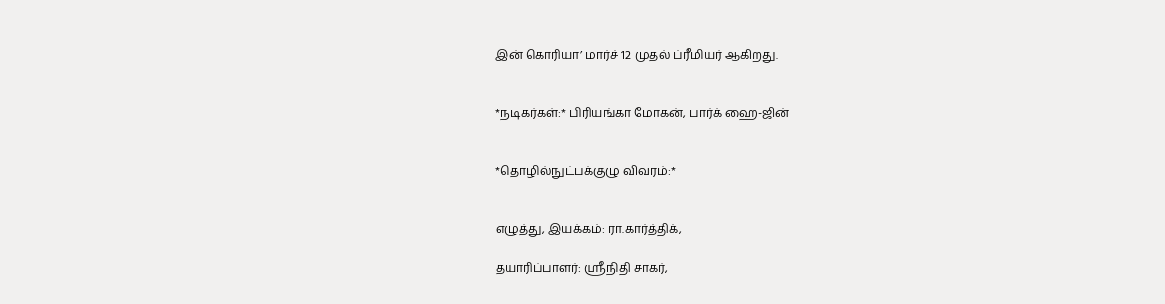இன் கொரியா’ மார்ச் 12 முதல் ப்ரீமியர் ஆகிறது.


*நடிகர்கள்:* பிரியங்கா மோகன், பார்க் ஹை-ஜின்


*தொழில்நுட்பக்குழு விவரம்:*


எழுத்து, இயக்கம்: ரா.கார்த்திக்,

தயாரிப்பாளர்: ஸ்ரீநிதி சாகர்,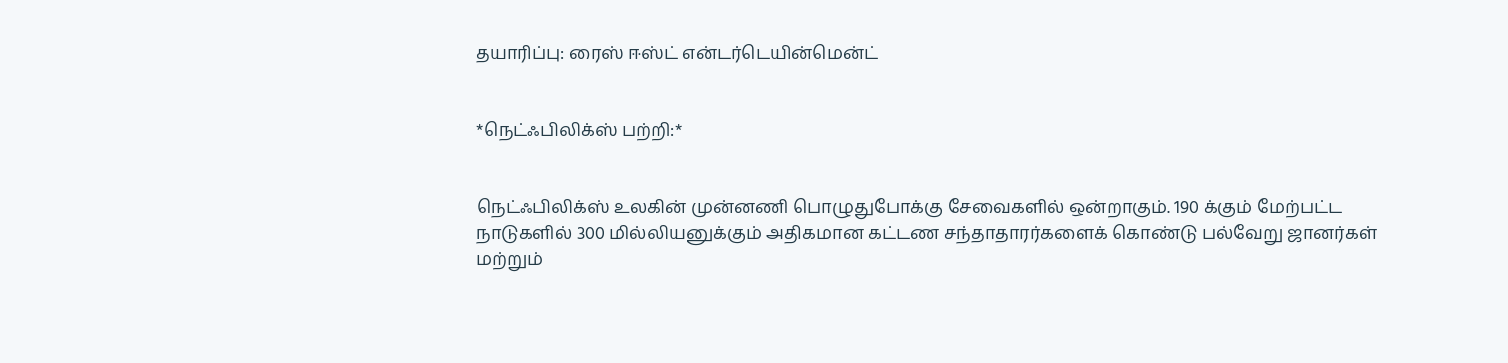தயாரிப்பு: ரைஸ் ஈஸ்ட் என்டர்டெயின்மென்ட்


*நெட்ஃபிலிக்ஸ் பற்றி:*


நெட்ஃபிலிக்ஸ் உலகின் முன்னணி பொழுதுபோக்கு சேவைகளில் ஒன்றாகும். 190 க்கும் மேற்பட்ட நாடுகளில் 300 மில்லியனுக்கும் அதிகமான கட்டண சந்தாதாரர்களைக் கொண்டு பல்வேறு ஜானர்கள் மற்றும்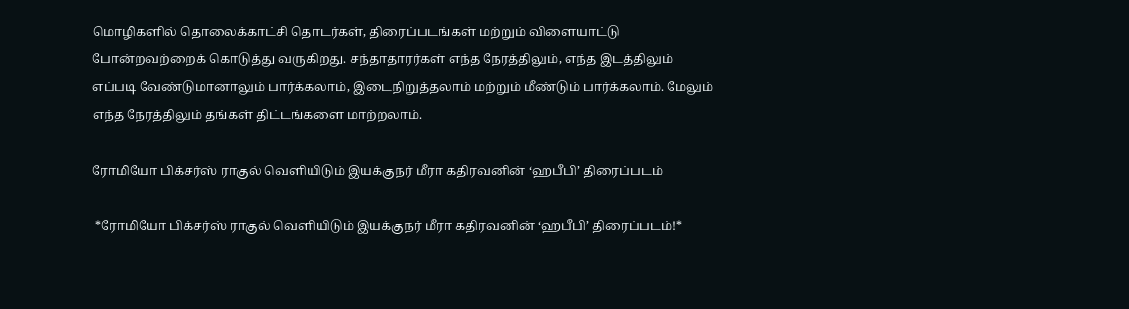மொழிகளில் தொலைக்காட்சி தொடர்கள், திரைப்படங்கள் மற்றும் விளையாட்டு போன்றவற்றைக் கொடுத்து வருகிறது. சந்தாதாரர்கள் எந்த நேரத்திலும், எந்த இடத்திலும் எப்படி வேண்டுமானாலும் பார்க்கலாம், இடைநிறுத்தலாம் மற்றும் மீண்டும் பார்க்கலாம். மேலும் எந்த நேரத்திலும் தங்கள் திட்டங்களை மாற்றலாம்.

ரோமியோ பிக்சர்ஸ் ராகுல் வெளியிடும் இயக்குநர் மீரா கதிரவனின் ‘ஹபீபி’ திரைப்படம்

 *ரோமியோ பிக்சர்ஸ் ராகுல் வெளியிடும் இயக்குநர் மீரா கதிரவனின் ‘ஹபீபி’ திரைப்படம்!*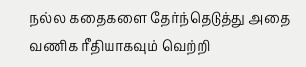நல்ல கதைகளை தேர்ந்தெடுத்து அதை வணிக ரீதியாகவும் வெற்றி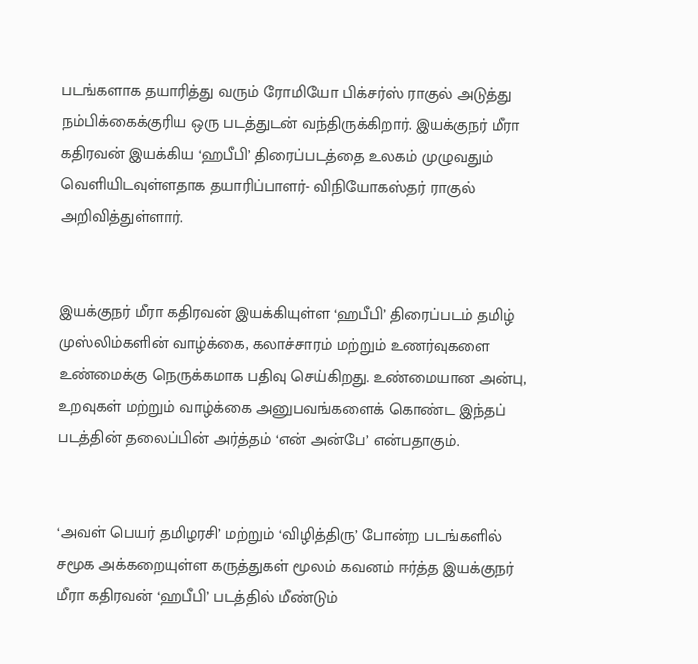படங்களாக தயாரித்து வரும் ரோமியோ பிக்சர்ஸ் ராகுல் அடுத்து நம்பிக்கைக்குரிய ஒரு படத்துடன் வந்திருக்கிறார். இயக்குநர் மீரா கதிரவன் இயக்கிய ‘ஹபீபி’ திரைப்படத்தை உலகம் முழுவதும் வெளியிடவுள்ளதாக தயாரிப்பாளர்- விநியோகஸ்தர் ராகுல் அறிவித்துள்ளார்.


இயக்குநர் மீரா கதிரவன் இயக்கியுள்ள ‘ஹபீபி’ திரைப்படம் தமிழ் முஸ்லிம்களின் வாழ்க்கை, கலாச்சாரம் மற்றும் உணர்வுகளை உண்மைக்கு நெருக்கமாக பதிவு செய்கிறது. உண்மையான அன்பு, உறவுகள் மற்றும் வாழ்க்கை அனுபவங்களைக் கொண்ட இந்தப் படத்தின் தலைப்பின் அர்த்தம் ‘என் அன்பே’ என்பதாகும்.


‘அவள் பெயர் தமிழரசி’ மற்றும் ‘விழித்திரு’ போன்ற படங்களில் சமூக அக்கறையுள்ள கருத்துகள் மூலம் கவனம் ஈர்த்த இயக்குநர் மீரா கதிரவன் ‘ஹபீபி’ படத்தில் மீண்டும்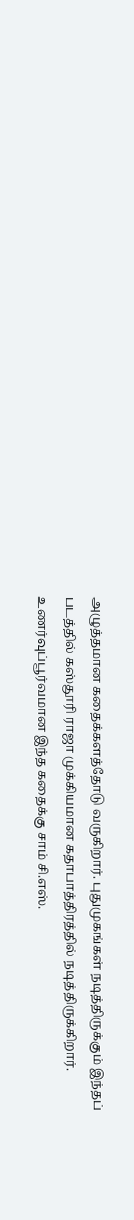அழுத்தமான கதைக்களத்தோடு வருகிறார். புதுமுகங்கள் நடித்திருக்கும் இந்தப் படத்தில் கஸ்தூரி ராஜா முக்கியமான கதாபாத்திரத்தில் நடித்திருக்கிறார். உணர்வுப்பூர்வமான இந்த கதைக்கு சாம் சி.எஸ்.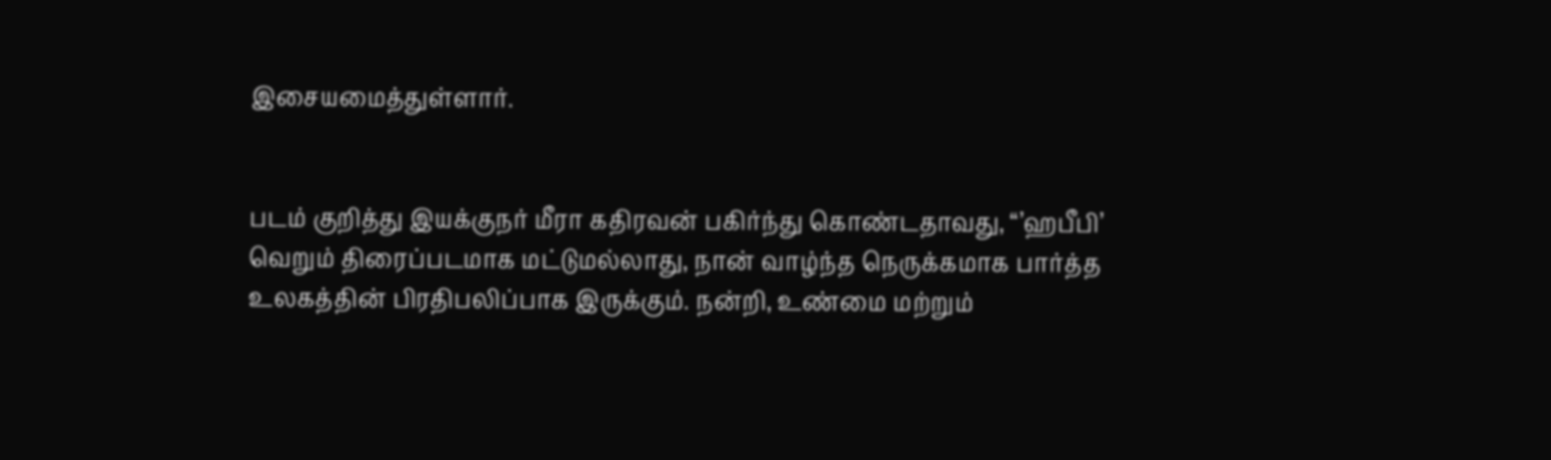இசையமைத்துள்ளார்.


படம் குறித்து இயக்குநர் மீரா கதிரவன் பகிர்ந்து கொண்டதாவது, “’ஹபீபி’ வெறும் திரைப்படமாக மட்டுமல்லாது, நான் வாழ்ந்த நெருக்கமாக பார்த்த உலகத்தின் பிரதிபலிப்பாக இருக்கும். நன்றி, உண்மை மற்றும்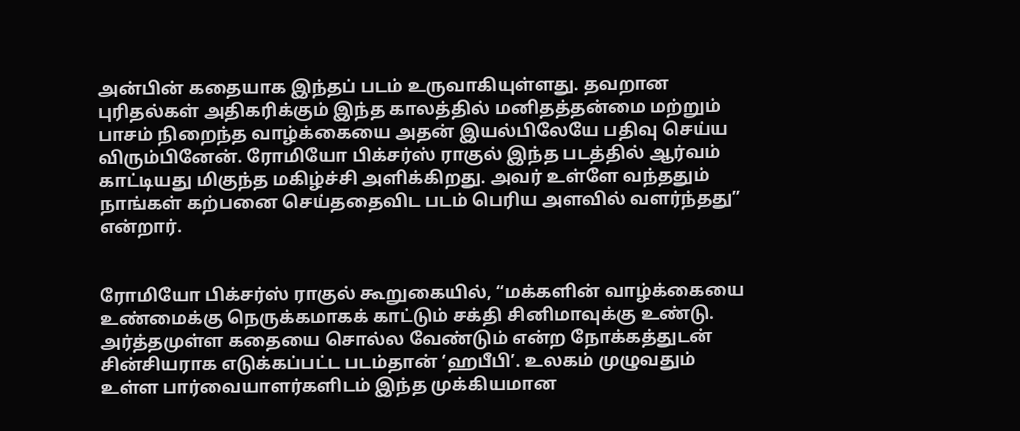அன்பின் கதையாக இந்தப் படம் உருவாகியுள்ளது. தவறான புரிதல்கள் அதிகரிக்கும் இந்த காலத்தில் மனிதத்தன்மை மற்றும் பாசம் நிறைந்த வாழ்க்கையை அதன் இயல்பிலேயே பதிவு செய்ய விரும்பினேன். ரோமியோ பிக்சர்ஸ் ராகுல் இந்த படத்தில் ஆர்வம் காட்டியது மிகுந்த மகிழ்ச்சி அளிக்கிறது. அவர் உள்ளே வந்ததும் நாங்கள் கற்பனை செய்ததைவிட படம் பெரிய அளவில் வளர்ந்தது” என்றார்.


ரோமியோ பிக்சர்ஸ் ராகுல் கூறுகையில், “மக்களின் வாழ்க்கையை உண்மைக்கு நெருக்கமாகக் காட்டும் சக்தி சினிமாவுக்கு உண்டு. அர்த்தமுள்ள கதையை சொல்ல வேண்டும் என்ற நோக்கத்துடன் சின்சியராக எடுக்கப்பட்ட படம்தான் ‘ஹபீபி’. உலகம் முழுவதும் உள்ள பார்வையாளர்களிடம் இந்த முக்கியமான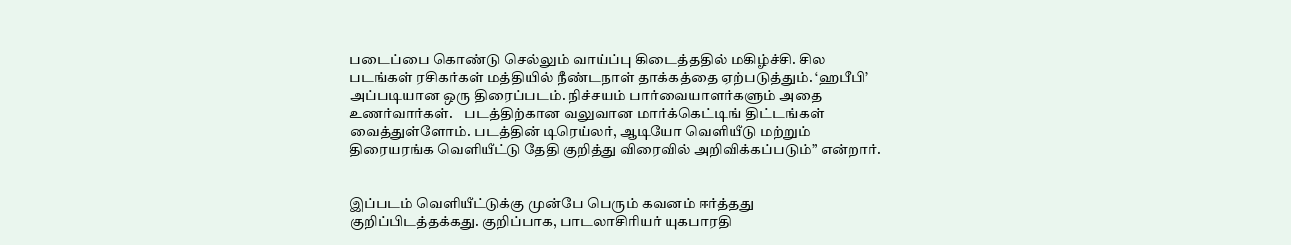படைப்பை கொண்டு செல்லும் வாய்ப்பு கிடைத்ததில் மகிழ்ச்சி. சில படங்கள் ரசிகர்கள் மத்தியில் நீண்டநாள் தாக்கத்தை ஏற்படுத்தும். ‘ஹபீபி’ அப்படியான ஒரு திரைப்படம். நிச்சயம் பார்வையாளர்களும் அதை உணர்வார்கள்.    படத்திற்கான வலுவான மார்க்கெட்டிங் திட்டங்கள் வைத்துள்ளோம். படத்தின் டிரெய்லர், ஆடியோ வெளியீடு மற்றும் திரையரங்க வெளியீட்டு தேதி குறித்து விரைவில் அறிவிக்கப்படும்” என்றார்.


இப்படம் வெளியீட்டுக்கு முன்பே பெரும் கவனம் ஈர்த்தது குறிப்பிடத்தக்கது. குறிப்பாக, பாடலாசிரியர் யுகபாரதி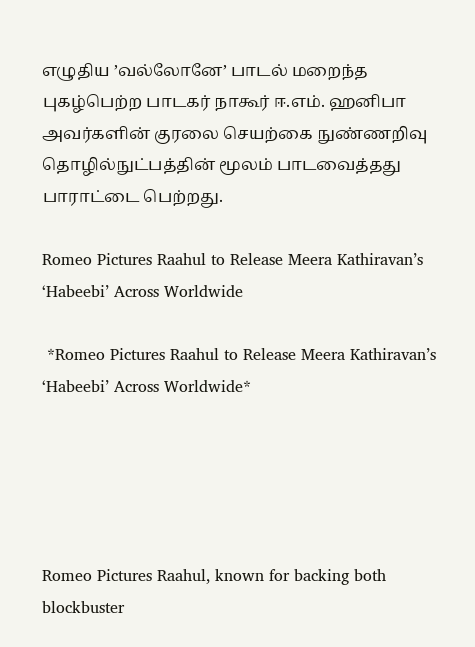எழுதிய ’வல்லோனே’ பாடல் மறைந்த புகழ்பெற்ற பாடகர் நாகூர் ஈ.எம். ஹனிபா  அவர்களின் குரலை செயற்கை நுண்ணறிவு தொழில்நுட்பத்தின் மூலம் பாடவைத்தது பாராட்டை பெற்றது.

Romeo Pictures Raahul to Release Meera Kathiravan’s ‘Habeebi’ Across Worldwide

 *Romeo Pictures Raahul to Release Meera Kathiravan’s ‘Habeebi’ Across Worldwide*





Romeo Pictures Raahul, known for backing both blockbuster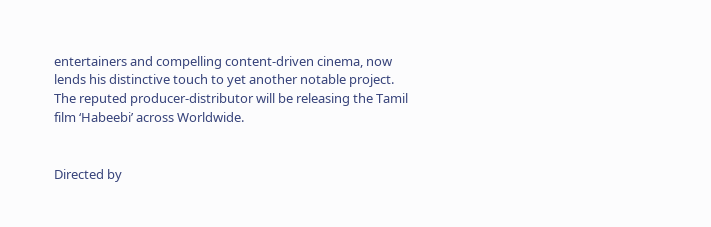entertainers and compelling content-driven cinema, now lends his distinctive touch to yet another notable project. The reputed producer-distributor will be releasing the Tamil film ‘Habeebi’ across Worldwide.


Directed by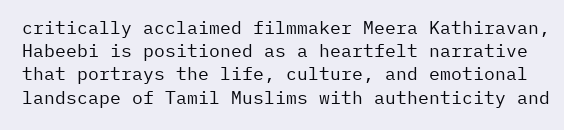critically acclaimed filmmaker Meera Kathiravan, Habeebi is positioned as a heartfelt narrative that portrays the life, culture, and emotional landscape of Tamil Muslims with authenticity and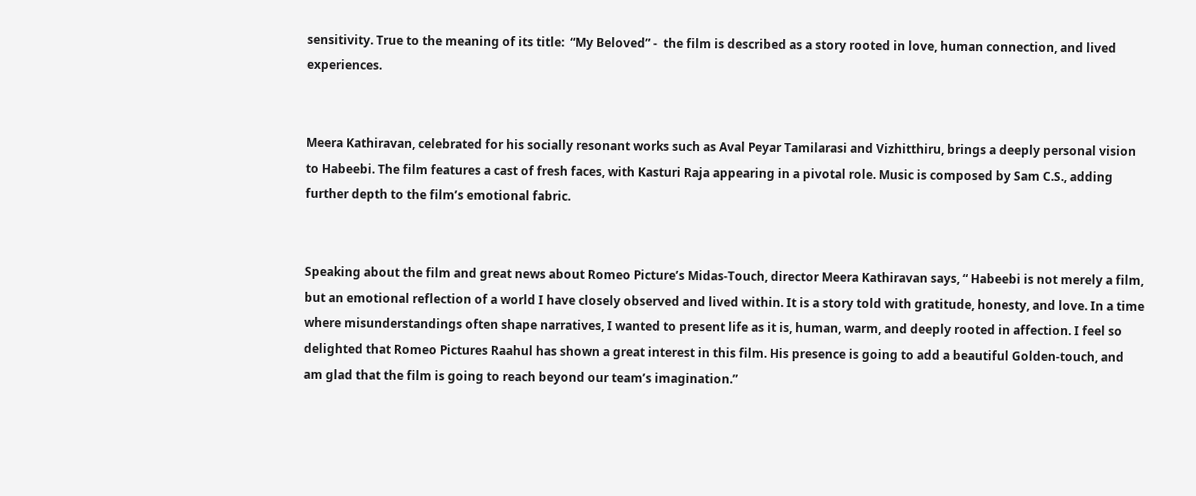sensitivity. True to the meaning of its title:  “My Beloved” -  the film is described as a story rooted in love, human connection, and lived experiences.


Meera Kathiravan, celebrated for his socially resonant works such as Aval Peyar Tamilarasi and Vizhitthiru, brings a deeply personal vision to Habeebi. The film features a cast of fresh faces, with Kasturi Raja appearing in a pivotal role. Music is composed by Sam C.S., adding further depth to the film’s emotional fabric.


Speaking about the film and great news about Romeo Picture’s Midas-Touch, director Meera Kathiravan says, “ Habeebi is not merely a film, but an emotional reflection of a world I have closely observed and lived within. It is a story told with gratitude, honesty, and love. In a time where misunderstandings often shape narratives, I wanted to present life as it is, human, warm, and deeply rooted in affection. I feel so delighted that Romeo Pictures Raahul has shown a great interest in this film. His presence is going to add a beautiful Golden-touch, and am glad that the film is going to reach beyond our team’s imagination.”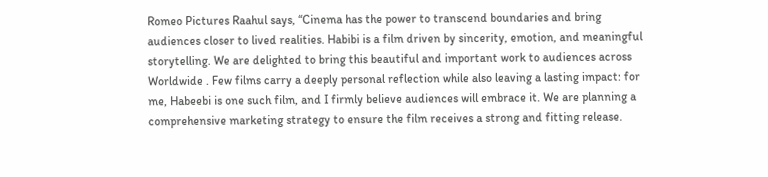Romeo Pictures Raahul says, “Cinema has the power to transcend boundaries and bring audiences closer to lived realities. Habibi is a film driven by sincerity, emotion, and meaningful storytelling. We are delighted to bring this beautiful and important work to audiences across Worldwide . Few films carry a deeply personal reflection while also leaving a lasting impact: for me, Habeebi is one such film, and I firmly believe audiences will embrace it. We are planning a comprehensive marketing strategy to ensure the film receives a strong and fitting release.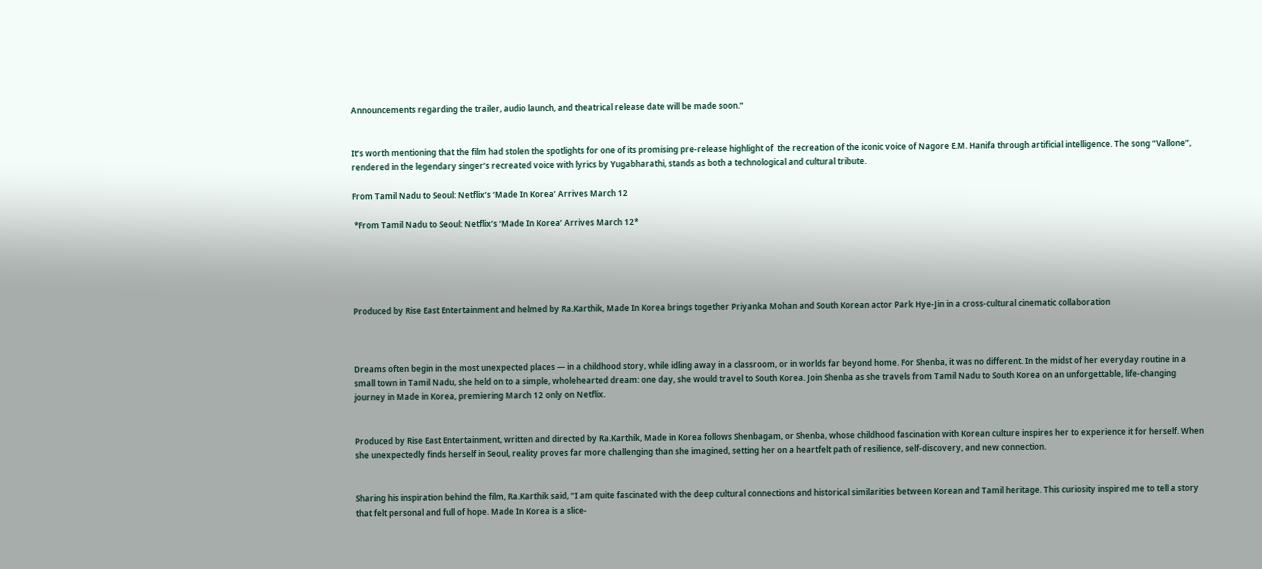Announcements regarding the trailer, audio launch, and theatrical release date will be made soon.”


It’s worth mentioning that the film had stolen the spotlights for one of its promising pre-release highlight of  the recreation of the iconic voice of Nagore E.M. Hanifa through artificial intelligence. The song “Vallone”, rendered in the legendary singer’s recreated voice with lyrics by Yugabharathi, stands as both a technological and cultural tribute.

From Tamil Nadu to Seoul: Netflix’s ‘Made In Korea’ Arrives March 12

 *From Tamil Nadu to Seoul: Netflix’s ‘Made In Korea’ Arrives March 12*





Produced by Rise East Entertainment and helmed by Ra.Karthik, Made In Korea brings together Priyanka Mohan and South Korean actor Park Hye-Jin in a cross-cultural cinematic collaboration



Dreams often begin in the most unexpected places — in a childhood story, while idling away in a classroom, or in worlds far beyond home. For Shenba, it was no different. In the midst of her everyday routine in a small town in Tamil Nadu, she held on to a simple, wholehearted dream: one day, she would travel to South Korea. Join Shenba as she travels from Tamil Nadu to South Korea on an unforgettable, life-changing journey in Made in Korea, premiering March 12 only on Netflix.


Produced by Rise East Entertainment, written and directed by Ra.Karthik, Made in Korea follows Shenbagam, or Shenba, whose childhood fascination with Korean culture inspires her to experience it for herself. When she unexpectedly finds herself in Seoul, reality proves far more challenging than she imagined, setting her on a heartfelt path of resilience, self-discovery, and new connection.


Sharing his inspiration behind the film, Ra.Karthik said, “I am quite fascinated with the deep cultural connections and historical similarities between Korean and Tamil heritage. This curiosity inspired me to tell a story that felt personal and full of hope. Made In Korea is a slice-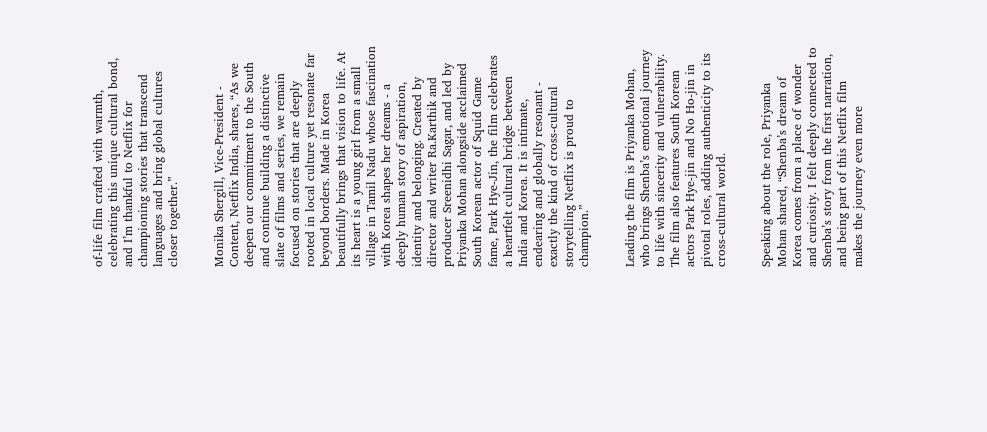of-life film crafted with warmth, celebrating this unique cultural bond, and I’m thankful to Netflix for championing stories that transcend languages and bring global cultures closer together.”


Monika Shergill, Vice-President - Content, Netflix India, shares, “As we deepen our commitment to the South and continue building a distinctive slate of films and series, we remain focused on stories that are deeply rooted in local culture yet resonate far beyond borders. Made in Korea beautifully brings that vision to life. At its heart is a young girl from a small village in Tamil Nadu whose fascination with Korea shapes her dreams - a deeply human story of aspiration, identity and belonging. Created by director and writer Ra.Karthik and producer Sreenidhi Sagar, and led by Priyanka Mohan alongside acclaimed South Korean actor of Squid Game fame, Park Hye-Jin, the film celebrates a heartfelt cultural bridge between India and Korea. It is intimate, endearing and globally resonant - exactly the kind of cross-cultural storytelling Netflix is proud to champion.”


Leading the film is Priyanka Mohan, who brings Shenba’s emotional journey to life with sincerity and vulnerability. The film also features South Korean actors Park Hye-jin and No Ho-jin in pivotal roles, adding authenticity to its cross-cultural world.


Speaking about the role, Priyanka Mohan shared, “Shenba’s dream of Korea comes from a place of wonder and curiosity. I felt deeply connected to Shenba’s story from the first narration, and being part of this Netflix film makes the journey even more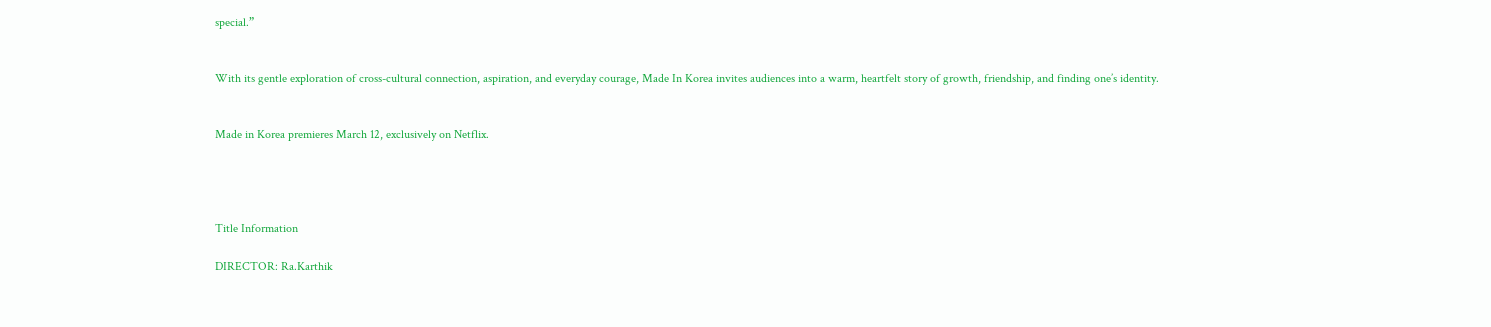special.”


With its gentle exploration of cross-cultural connection, aspiration, and everyday courage, Made In Korea invites audiences into a warm, heartfelt story of growth, friendship, and finding one’s identity.


Made in Korea premieres March 12, exclusively on Netflix.




Title Information

DIRECTOR: Ra.Karthik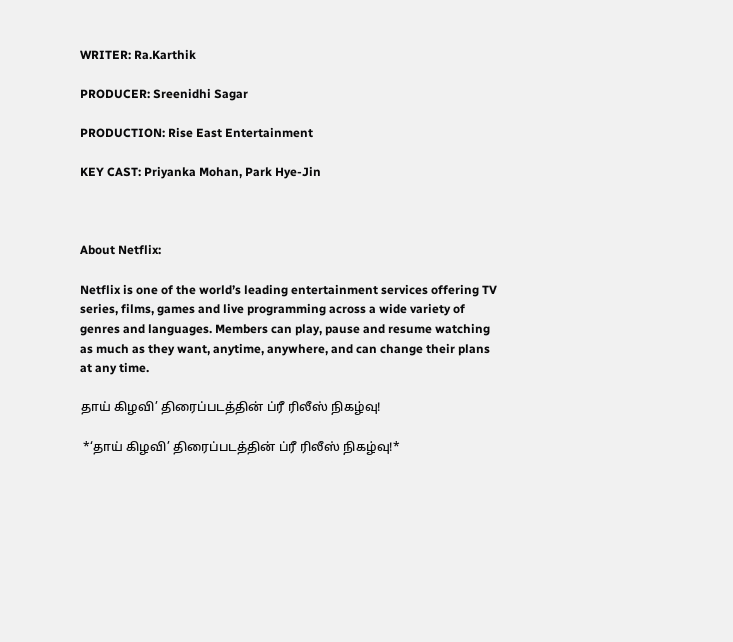WRITER: Ra.Karthik

PRODUCER: Sreenidhi Sagar

PRODUCTION: Rise East Entertainment

KEY CAST: Priyanka Mohan, Park Hye-Jin



About Netflix:

Netflix is one of the world’s leading entertainment services offering TV series, films, games and live programming across a wide variety of genres and languages. Members can play, pause and resume watching as much as they want, anytime, anywhere, and can change their plans at any time.

தாய் கிழவி’ திரைப்படத்தின் ப்ரீ ரிலீஸ் நிகழ்வு!

 *‘தாய் கிழவி’ திரைப்படத்தின் ப்ரீ ரிலீஸ் நிகழ்வு!*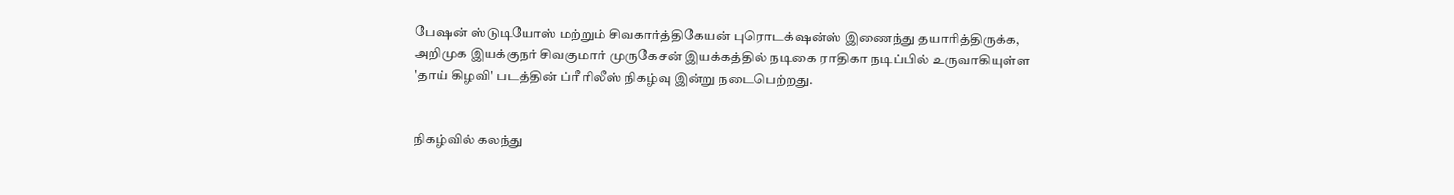பேஷன் ஸ்டுடியோஸ் மற்றும் சிவகார்த்திகேயன் புரொடக்‌ஷன்ஸ் இணைந்து தயாரித்திருக்க, அறிமுக இயக்குநர் சிவகுமார் முருகேசன் இயக்கத்தில் நடிகை ராதிகா நடிப்பில் உருவாகியுள்ள 'தாய் கிழவி' படத்தின் ப்ரீ ரிலீஸ் நிகழ்வு இன்று நடைபெற்றது.


நிகழ்வில் கலந்து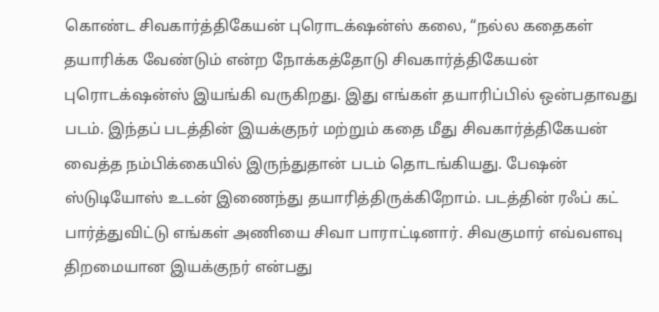கொண்ட சிவகார்த்திகேயன் புரொடக்‌ஷன்ஸ் கலை, “நல்ல கதைகள் தயாரிக்க வேண்டும் என்ற நோக்கத்தோடு சிவகார்த்திகேயன் புரொடக்‌ஷன்ஸ் இயங்கி வருகிறது. இது எங்கள் தயாரிப்பில் ஒன்பதாவது படம். இந்தப் படத்தின் இயக்குநர் மற்றும் கதை மீது சிவகார்த்திகேயன் வைத்த நம்பிக்கையில் இருந்துதான் படம் தொடங்கியது. பேஷன் ஸ்டுடியோஸ் உடன் இணைந்து தயாரித்திருக்கிறோம். படத்தின் ரஃப் கட் பார்த்துவிட்டு எங்கள் அணியை சிவா பாராட்டினார். சிவகுமார் எவ்வளவு திறமையான இயக்குநர் என்பது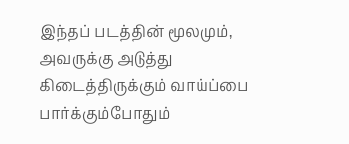இந்தப் படத்தின் மூலமும், அவருக்கு அடுத்து கிடைத்திருக்கும் வாய்ப்பை பார்க்கும்போதும்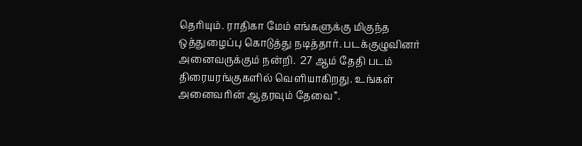தெரியும். ராதிகா மேம் எங்களுக்கு மிகுந்த ஒத்துழைப்பு கொடுத்து நடித்தார். படக்குழுவினர் அனைவருக்கும் நன்றி.  27 ஆம் தேதி படம் திரையரங்குகளில் வெளியாகிறது. உங்கள் அனைவரின் ஆதரவும் தேவை”.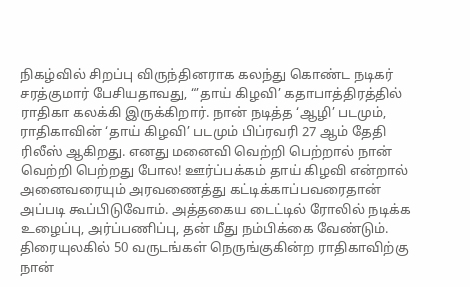நிகழ்வில் சிறப்பு விருந்தினராக கலந்து கொண்ட நடிகர் சரத்குமார் பேசியதாவது, “’தாய் கிழவி’ கதாபாத்திரத்தில் ராதிகா கலக்கி இருக்கிறார். நான் நடித்த ‘ஆழி’ படமும், ராதிகாவின் ‘தாய் கிழவி’ படமும் பிப்ரவரி 27 ஆம் தேதி ரிலீஸ் ஆகிறது. எனது மனைவி வெற்றி பெற்றால் நான் வெற்றி பெற்றது போல! ஊர்ப்பக்கம் தாய் கிழவி என்றால் அனைவரையும் அரவணைத்து கட்டிக்காப்பவரைதான் அப்படி கூப்பிடுவோம். அத்தகைய டைட்டில் ரோலில் நடிக்க உழைப்பு, அர்ப்பணிப்பு, தன் மீது நம்பிக்கை வேண்டும். திரையுலகில் 50 வருடங்கள் நெருங்குகின்ற ராதிகாவிற்கு நான்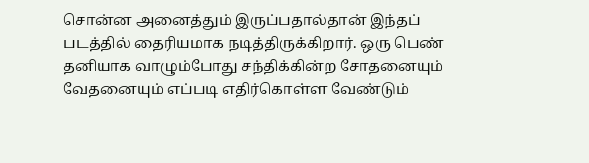சொன்ன அனைத்தும் இருப்பதால்தான் இந்தப் படத்தில் தைரியமாக நடித்திருக்கிறார். ஒரு பெண் தனியாக வாழும்போது சந்திக்கின்ற சோதனையும் வேதனையும் எப்படி எதிர்கொள்ள வேண்டும்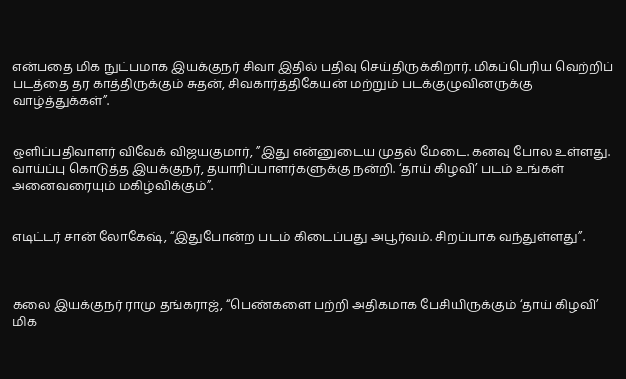என்பதை மிக நுட்பமாக இயக்குநர் சிவா இதில் பதிவு செய்திருக்கிறார். மிகப்பெரிய வெற்றிப் படத்தை தர காத்திருக்கும் சுதன், சிவகார்த்திகேயன் மற்றும் படக்குழுவினருக்கு வாழ்த்துக்கள்”.


ஒளிப்பதிவாளர் விவேக் விஜயகுமார், ”இது என்னுடைய முதல் மேடை. கனவு போல உள்ளது. வாய்ப்பு கொடுத்த இயக்குநர், தயாரிப்பாளர்களுக்கு நன்றி. ‘தாய் கிழவி’ படம் உங்கள் அனைவரையும் மகிழ்விக்கும்”.


எடிட்டர் சான் லோகேஷ், “இதுபோன்ற படம் கிடைப்பது அபூர்வம். சிறப்பாக வந்துள்ளது”.



கலை இயக்குநர் ராமு தங்கராஜ், “பெண்களை பற்றி அதிகமாக பேசியிருக்கும் ‘தாய் கிழவி’ மிக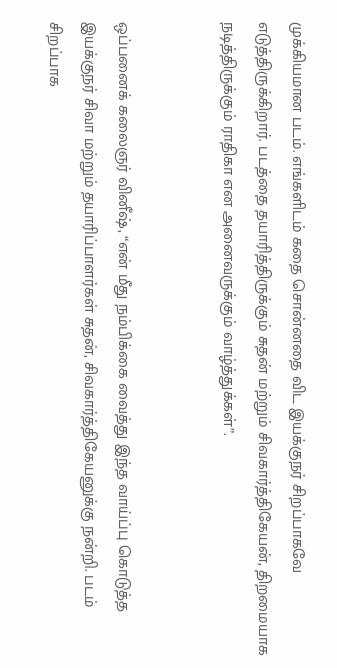முக்கியமான படம். எங்களிடம் கதை சொன்னதை விட இயக்குநர் சிறப்பாகவே எடுத்திருக்கிறார். படத்தை தயாரித்திருக்கும் சுதன் மற்றும் சிவகார்த்திகேயன், திறமையாக நடித்திருக்கும் ராதிகா என அனைவருக்கும் வாழ்த்துக்கள்”.


ஒப்பனைக் கலைஞர் வினீஷ், “என் மீது நம்பிக்கை வைத்து இந்த வாய்ப்பு கொடுத்த இயக்குநர் சிவா மற்றும் தயாரிப்பாளர்கள் சுதன், சிவகார்த்திகேயனுக்கு நன்றி. படம் சிறப்பாக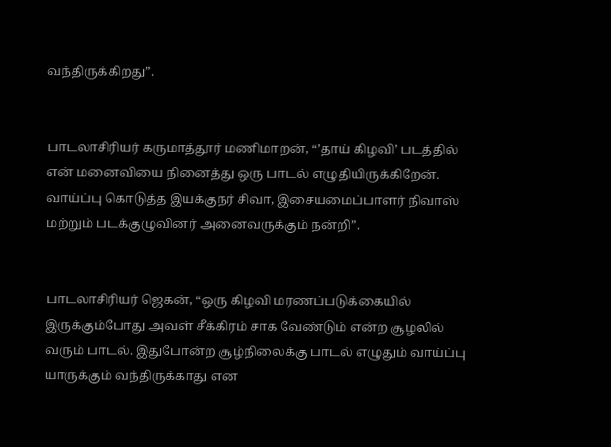வந்திருக்கிறது”.


பாடலாசிரியர் கருமாத்தூர் மணிமாறன், “’தாய் கிழவி’ படத்தில் என் மனைவியை நினைத்து ஒரு பாடல் எழுதியிருக்கிறேன். வாய்ப்பு கொடுத்த இயக்குநர் சிவா, இசையமைப்பாளர் நிவாஸ் மற்றும் படக்குழுவினர் அனைவருக்கும் நன்றி”.


பாடலாசிரியர் ஜெகன், “ஒரு கிழவி மரணப்படுக்கையில் இருக்கும்போது அவள் சீக்கிரம் சாக வேண்டும் என்ற சூழலில் வரும் பாடல். இதுபோன்ற சூழ்நிலைக்கு பாடல் எழுதும் வாய்ப்பு யாருக்கும் வந்திருக்காது என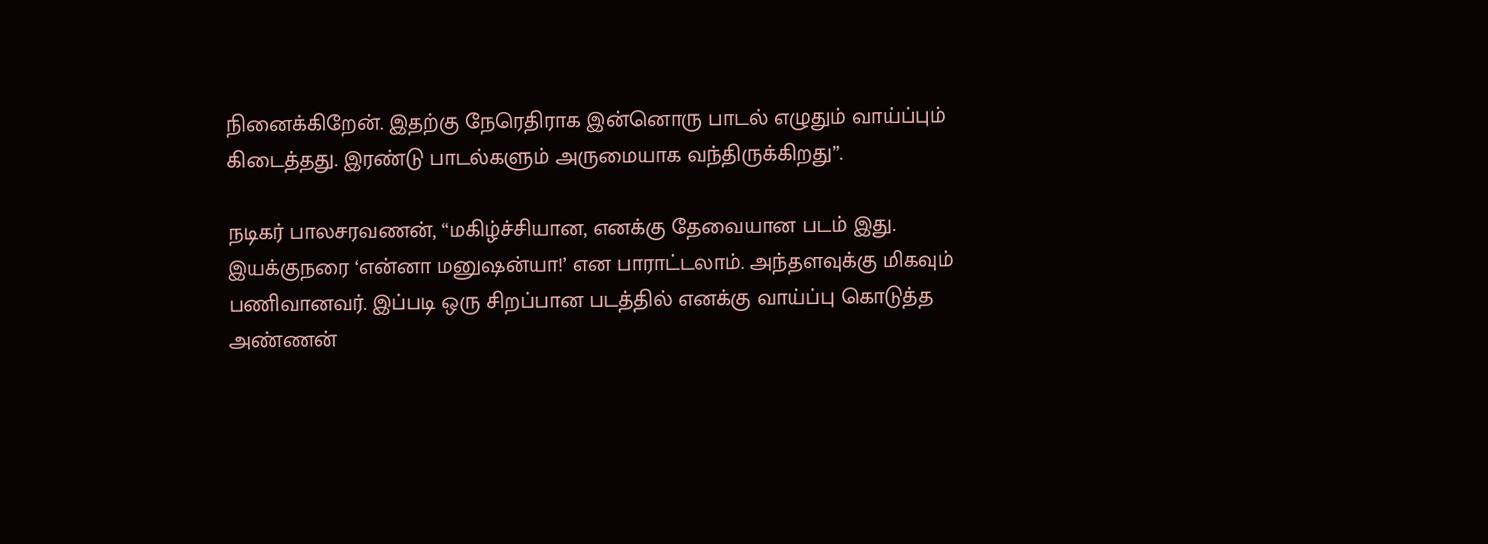நினைக்கிறேன். இதற்கு நேரெதிராக இன்னொரு பாடல் எழுதும் வாய்ப்பும் கிடைத்தது. இரண்டு பாடல்களும் அருமையாக வந்திருக்கிறது”.

நடிகர் பாலசரவணன், “மகிழ்ச்சியான, எனக்கு தேவையான படம் இது. இயக்குநரை ‘என்னா மனுஷன்யா!’ என பாராட்டலாம். அந்தளவுக்கு மிகவும் பணிவானவர். இப்படி ஒரு சிறப்பான படத்தில் எனக்கு வாய்ப்பு கொடுத்த அண்ணன்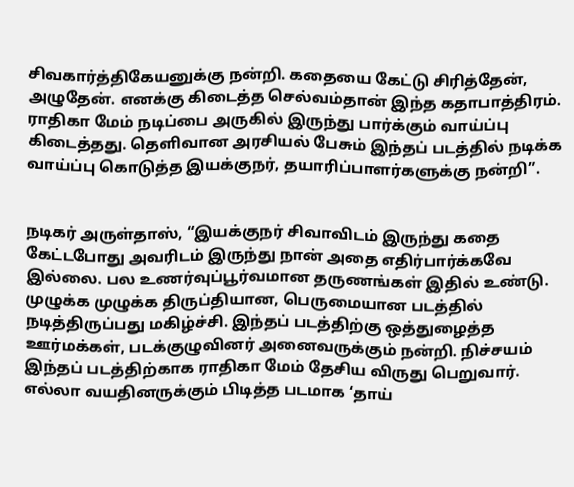சிவகார்த்திகேயனுக்கு நன்றி. கதையை கேட்டு சிரித்தேன், அழுதேன். எனக்கு கிடைத்த செல்வம்தான் இந்த கதாபாத்திரம். ராதிகா மேம் நடிப்பை அருகில் இருந்து பார்க்கும் வாய்ப்பு கிடைத்தது. தெளிவான அரசியல் பேசும் இந்தப் படத்தில் நடிக்க வாய்ப்பு கொடுத்த இயக்குநர், தயாரிப்பாளர்களுக்கு நன்றி”.


நடிகர் அருள்தாஸ், “இயக்குநர் சிவாவிடம் இருந்து கதை கேட்டபோது அவரிடம் இருந்து நான் அதை எதிர்பார்க்கவே இல்லை. பல உணர்வுப்பூர்வமான தருணங்கள் இதில் உண்டு. முழுக்க முழுக்க திருப்தியான, பெருமையான படத்தில் நடித்திருப்பது மகிழ்ச்சி. இந்தப் படத்திற்கு ஒத்துழைத்த ஊர்மக்கள், படக்குழுவினர் அனைவருக்கும் நன்றி. நிச்சயம் இந்தப் படத்திற்காக ராதிகா மேம் தேசிய விருது பெறுவார். எல்லா வயதினருக்கும் பிடித்த படமாக ‘தாய்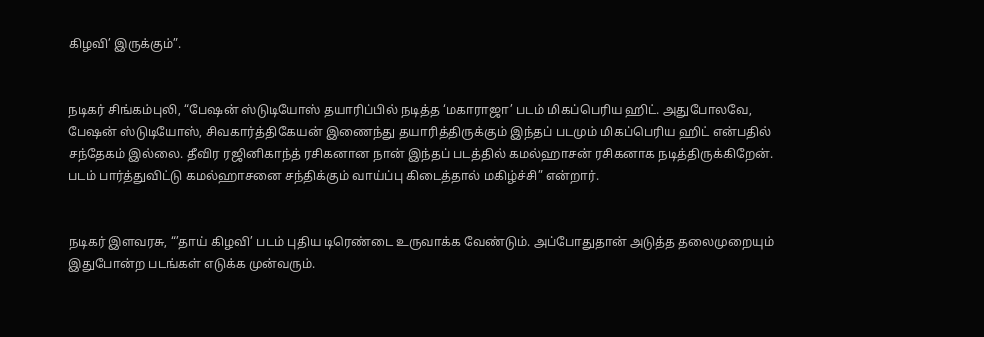கிழவி’ இருக்கும்”.


நடிகர் சிங்கம்புலி, “பேஷன் ஸ்டுடியோஸ் தயாரிப்பில் நடித்த ‘மகாராஜா’ படம் மிகப்பெரிய ஹிட். அதுபோலவே, பேஷன் ஸ்டுடியோஸ், சிவகார்த்திகேயன் இணைந்து தயாரித்திருக்கும் இந்தப் படமும் மிகப்பெரிய ஹிட் என்பதில் சந்தேகம் இல்லை. தீவிர ரஜினிகாந்த் ரசிகனான நான் இந்தப் படத்தில் கமல்ஹாசன் ரசிகனாக நடித்திருக்கிறேன். படம் பார்த்துவிட்டு கமல்ஹாசனை சந்திக்கும் வாய்ப்பு கிடைத்தால் மகிழ்ச்சி” என்றார்.


நடிகர் இளவரசு, “’தாய் கிழவி’ படம் புதிய டிரெண்டை உருவாக்க வேண்டும். அப்போதுதான் அடுத்த தலைமுறையும் இதுபோன்ற படங்கள் எடுக்க முன்வரும்.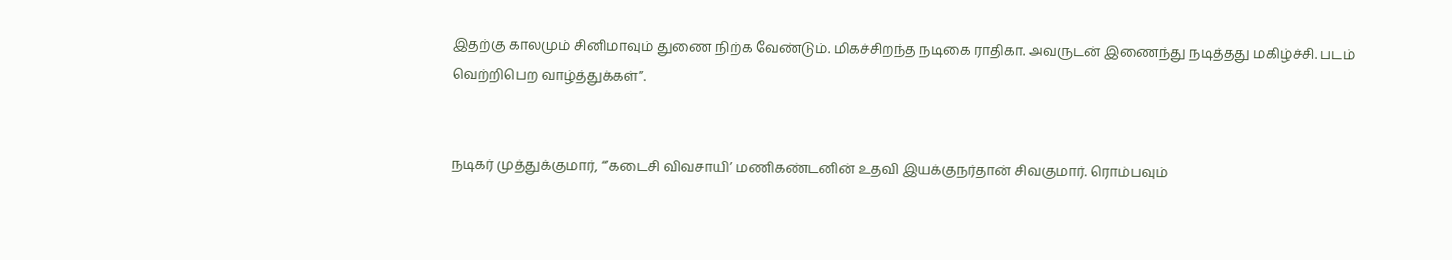இதற்கு காலமும் சினிமாவும் துணை நிற்க வேண்டும். மிகச்சிறந்த நடிகை ராதிகா. அவருடன் இணைந்து நடித்தது மகிழ்ச்சி. படம் வெற்றிபெற வாழ்த்துக்கள்”.


நடிகர் முத்துக்குமார், “’கடைசி விவசாயி’ மணிகண்டனின் உதவி இயக்குநர்தான் சிவகுமார். ரொம்பவும்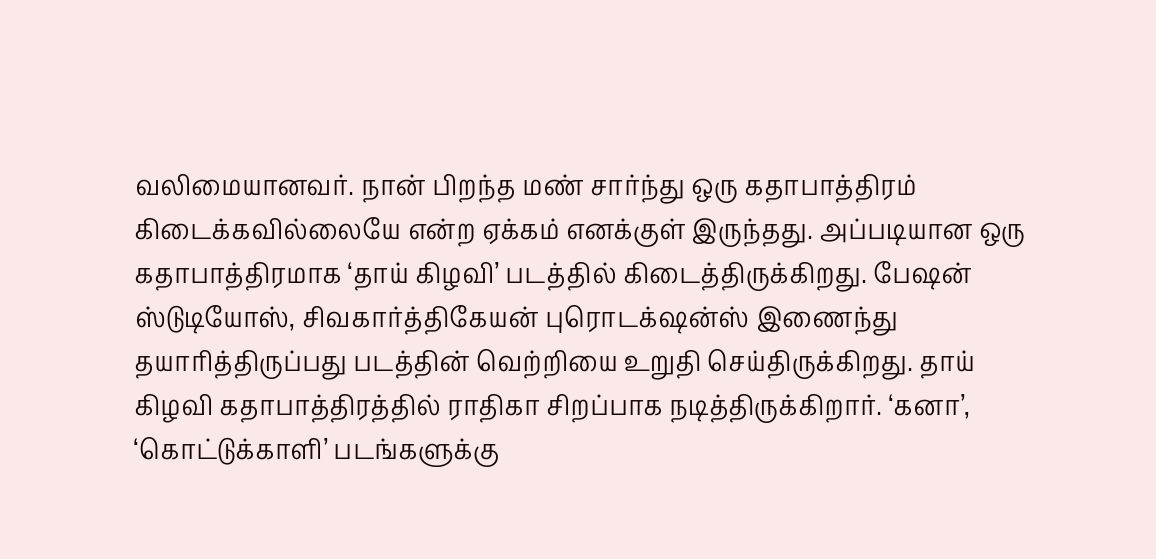வலிமையானவர். நான் பிறந்த மண் சார்ந்து ஒரு கதாபாத்திரம் கிடைக்கவில்லையே என்ற ஏக்கம் எனக்குள் இருந்தது. அப்படியான ஒரு கதாபாத்திரமாக ‘தாய் கிழவி’ படத்தில் கிடைத்திருக்கிறது. பேஷன் ஸ்டுடியோஸ், சிவகார்த்திகேயன் புரொடக்‌ஷன்ஸ் இணைந்து தயாரித்திருப்பது படத்தின் வெற்றியை உறுதி செய்திருக்கிறது. தாய் கிழவி கதாபாத்திரத்தில் ராதிகா சிறப்பாக நடித்திருக்கிறார். ‘கனா’, ‘கொட்டுக்காளி’ படங்களுக்கு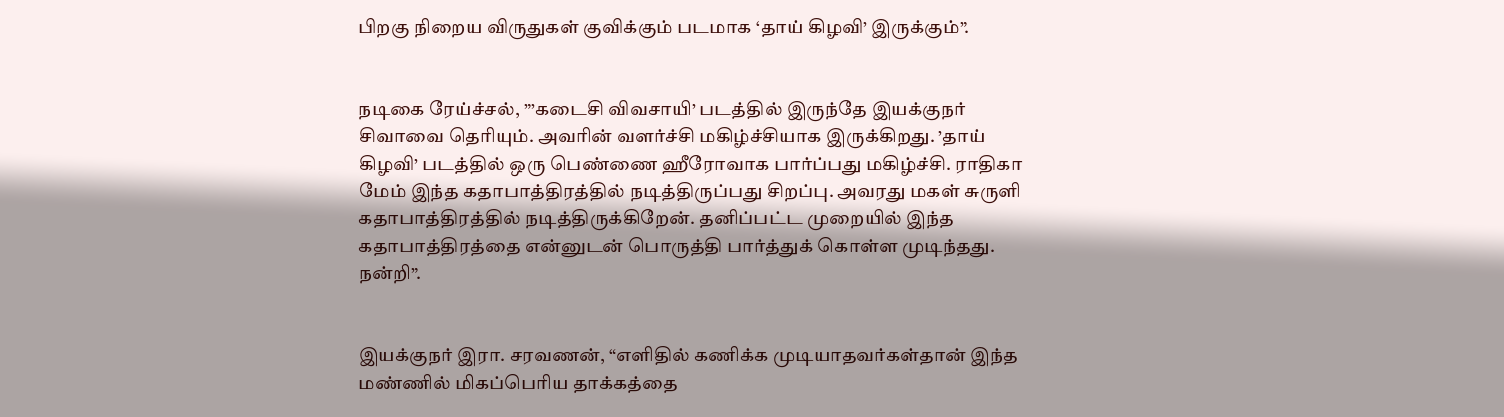பிறகு நிறைய விருதுகள் குவிக்கும் படமாக ‘தாய் கிழவி’ இருக்கும்”.


நடிகை ரேய்ச்சல், ”’கடைசி விவசாயி’ படத்தில் இருந்தே இயக்குநர் சிவாவை தெரியும். அவரின் வளர்ச்சி மகிழ்ச்சியாக இருக்கிறது. ’தாய் கிழவி’ படத்தில் ஒரு பெண்ணை ஹீரோவாக பார்ப்பது மகிழ்ச்சி. ராதிகா மேம் இந்த கதாபாத்திரத்தில் நடித்திருப்பது சிறப்பு. அவரது மகள் சுருளி கதாபாத்திரத்தில் நடித்திருக்கிறேன். தனிப்பட்ட முறையில் இந்த கதாபாத்திரத்தை என்னுடன் பொருத்தி பார்த்துக் கொள்ள முடிந்தது. நன்றி”.


இயக்குநர் இரா. சரவணன், “எளிதில் கணிக்க முடியாதவர்கள்தான் இந்த மண்ணில் மிகப்பெரிய தாக்கத்தை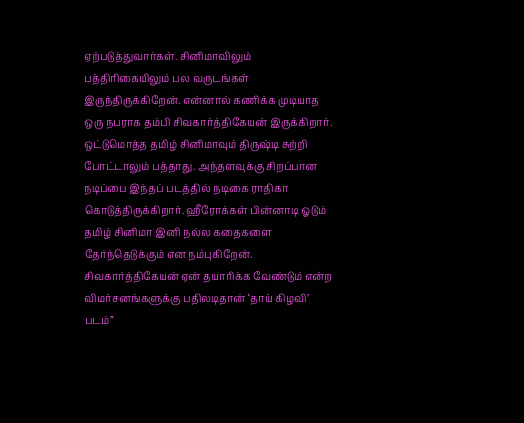ஏற்படுத்துவார்கள். சினிமாவிலும் பத்திரிகையிலும் பல வருடங்கள் இருந்திருக்கிறேன். என்னால் கணிக்க முடியாத ஒரு நபராக தம்பி சிவகார்த்திகேயன் இருக்கிறார். ஒட்டுமொத்த தமிழ் சினிமாவும் திருஷ்டி சுற்றி போட்டாலும் பத்தாது. அந்தளவுக்கு சிறப்பான நடிப்பை இந்தப் படத்தில் நடிகை ராதிகா கொடுத்திருக்கிறார். ஹீரோக்கள் பின்னாடி ஓடும் தமிழ் சினிமா இனி நல்ல கதைகளை தேர்ந்தெடுக்கும் என நம்புகிறேன். சிவகார்த்திகேயன் ஏன் தயாரிக்க வேண்டும் என்ற விமர்சனங்களுக்கு பதிலடிதான் ‘தாய் கிழவி’ படம்”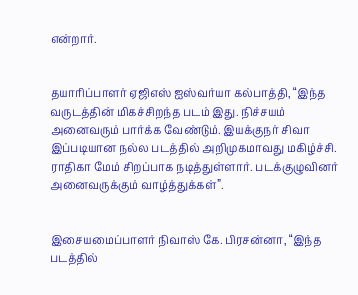என்றார்.


தயாரிப்பாளர் ஏஜிஎஸ் ஐஸ்வர்யா கல்பாத்தி, “இந்த வருடத்தின் மிகச்சிறந்த படம் இது. நிச்சயம் அனைவரும் பார்க்க வேண்டும். இயக்குநர் சிவா இப்படியான நல்ல படத்தில் அறிமுகமாவது மகிழ்ச்சி. ராதிகா மேம் சிறப்பாக நடித்துள்ளார். படக்குழுவினர் அனைவருக்கும் வாழ்த்துக்கள்”.


இசையமைப்பாளர் நிவாஸ் கே. பிரசன்னா, “இந்த படத்தில்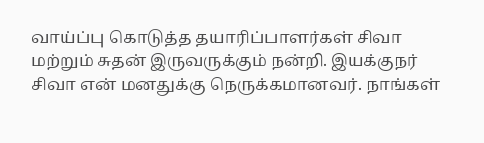வாய்ப்பு கொடுத்த தயாரிப்பாளர்கள் சிவா மற்றும் சுதன் இருவருக்கும் நன்றி. இயக்குநர் சிவா என் மனதுக்கு நெருக்கமானவர். நாங்கள்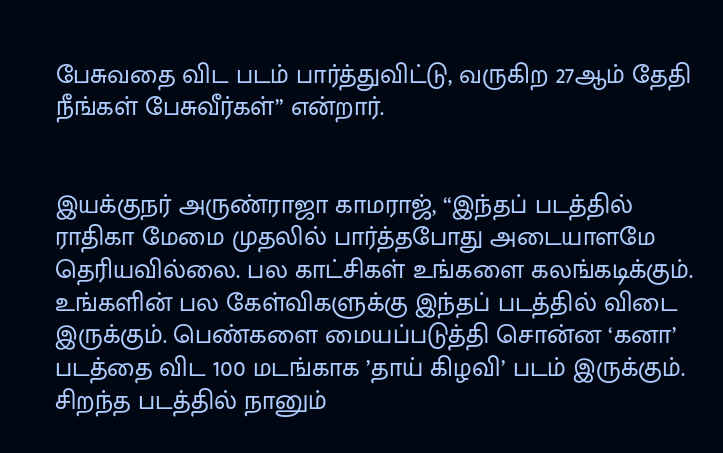பேசுவதை விட படம் பார்த்துவிட்டு, வருகிற 27ஆம் தேதி நீங்கள் பேசுவீர்கள்” என்றார்.


இயக்குநர் அருண்ராஜா காமராஜ், “இந்தப் படத்தில் ராதிகா மேமை முதலில் பார்த்தபோது அடையாளமே தெரியவில்லை. பல காட்சிகள் உங்களை கலங்கடிக்கும். உங்களின் பல கேள்விகளுக்கு இந்தப் படத்தில் விடை இருக்கும். பெண்களை மையப்படுத்தி சொன்ன ‘கனா’ படத்தை விட 100 மடங்காக ’தாய் கிழவி’ படம் இருக்கும். சிறந்த படத்தில் நானும்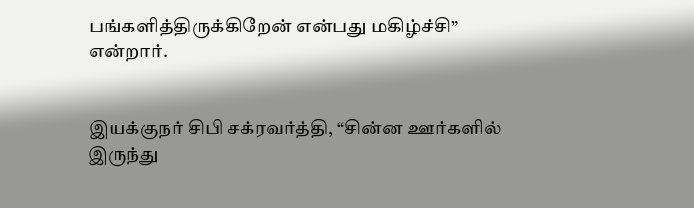பங்களித்திருக்கிறேன் என்பது மகிழ்ச்சி” என்றார்.


இயக்குநர் சிபி சக்ரவர்த்தி, “சின்ன ஊர்களில் இருந்து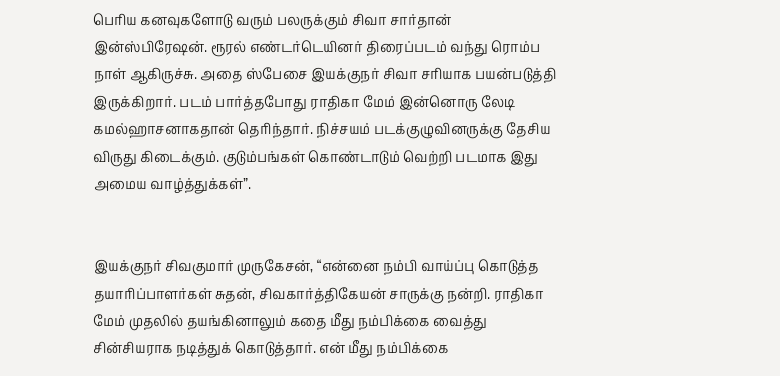பெரிய கனவுகளோடு வரும் பலருக்கும் சிவா சார்தான் இன்ஸ்பிரேஷன். ரூரல் எண்டர்டெயினர் திரைப்படம் வந்து ரொம்ப நாள் ஆகிருச்சு. அதை ஸ்பேசை இயக்குநர் சிவா சரியாக பயன்படுத்தி இருக்கிறார். படம் பார்த்தபோது ராதிகா மேம் இன்னொரு லேடி கமல்ஹாசனாகதான் தெரிந்தார். நிச்சயம் படக்குழுவினருக்கு தேசிய விருது கிடைக்கும். குடும்பங்கள் கொண்டாடும் வெற்றி படமாக இது அமைய வாழ்த்துக்கள்”.


இயக்குநர் சிவகுமார் முருகேசன், “என்னை நம்பி வாய்ப்பு கொடுத்த தயாரிப்பாளர்கள் சுதன், சிவகார்த்திகேயன் சாருக்கு நன்றி. ராதிகா மேம் முதலில் தயங்கினாலும் கதை மீது நம்பிக்கை வைத்து சின்சியராக நடித்துக் கொடுத்தார். என் மீது நம்பிக்கை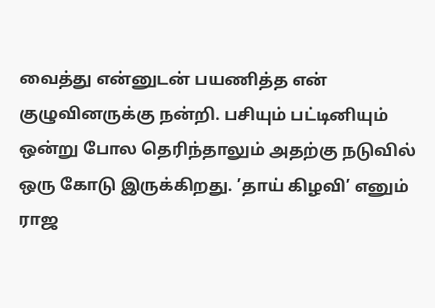வைத்து என்னுடன் பயணித்த என் குழுவினருக்கு நன்றி. பசியும் பட்டினியும் ஒன்று போல தெரிந்தாலும் அதற்கு நடுவில் ஒரு கோடு இருக்கிறது. ’தாய் கிழவி’ எனும் ராஜ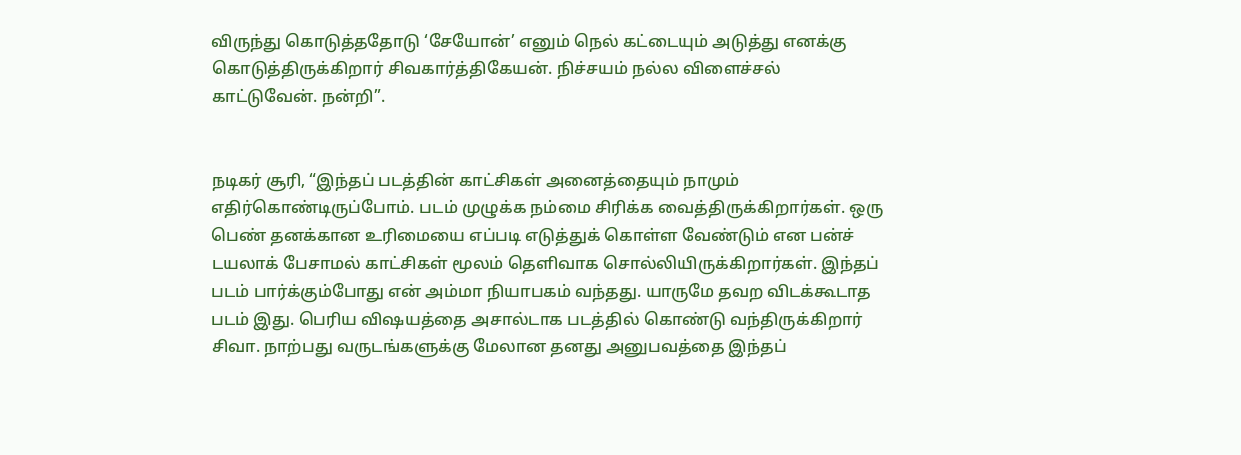விருந்து கொடுத்ததோடு ‘சேயோன்’ எனும் நெல் கட்டையும் அடுத்து எனக்கு கொடுத்திருக்கிறார் சிவகார்த்திகேயன். நிச்சயம் நல்ல விளைச்சல் காட்டுவேன். நன்றி”.


நடிகர் சூரி, “இந்தப் படத்தின் காட்சிகள் அனைத்தையும் நாமும் எதிர்கொண்டிருப்போம். படம் முழுக்க நம்மை சிரிக்க வைத்திருக்கிறார்கள். ஒரு பெண் தனக்கான உரிமையை எப்படி எடுத்துக் கொள்ள வேண்டும் என பன்ச் டயலாக் பேசாமல் காட்சிகள் மூலம் தெளிவாக சொல்லியிருக்கிறார்கள். இந்தப் படம் பார்க்கும்போது என் அம்மா நியாபகம் வந்தது. யாருமே தவற விடக்கூடாத படம் இது. பெரிய விஷயத்தை அசால்டாக படத்தில் கொண்டு வந்திருக்கிறார் சிவா. நாற்பது வருடங்களுக்கு மேலான தனது அனுபவத்தை இந்தப்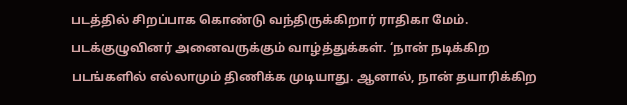படத்தில் சிறப்பாக கொண்டு வந்திருக்கிறார் ராதிகா மேம். படக்குழுவினர் அனைவருக்கும் வாழ்த்துக்கள். ‘நான் நடிக்கிற படங்களில் எல்லாமும் திணிக்க முடியாது. ஆனால், நான் தயாரிக்கிற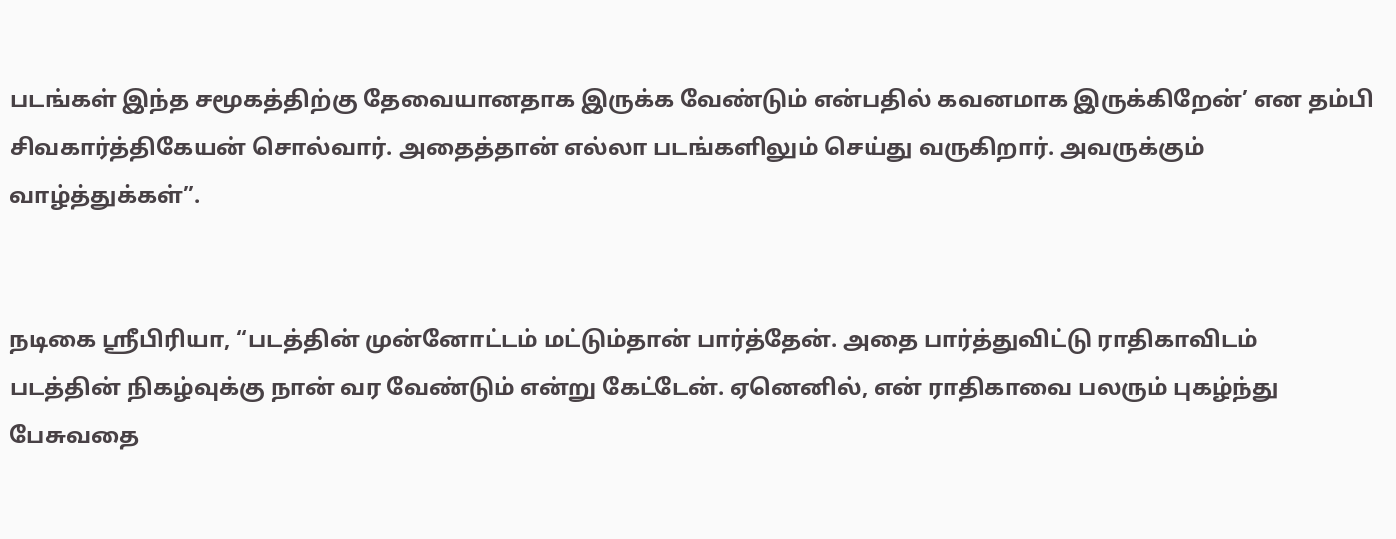படங்கள் இந்த சமூகத்திற்கு தேவையானதாக இருக்க வேண்டும் என்பதில் கவனமாக இருக்கிறேன்’ என தம்பி சிவகார்த்திகேயன் சொல்வார். அதைத்தான் எல்லா படங்களிலும் செய்து வருகிறார். அவருக்கும் வாழ்த்துக்கள்”.


நடிகை ஸ்ரீபிரியா, “படத்தின் முன்னோட்டம் மட்டும்தான் பார்த்தேன். அதை பார்த்துவிட்டு ராதிகாவிடம் படத்தின் நிகழ்வுக்கு நான் வர வேண்டும் என்று கேட்டேன். ஏனெனில், என் ராதிகாவை பலரும் புகழ்ந்து பேசுவதை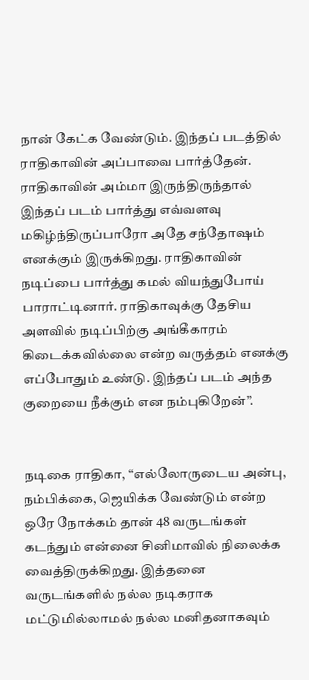நான் கேட்க வேண்டும். இந்தப் படத்தில் ராதிகாவின் அப்பாவை பார்த்தேன். ராதிகாவின் அம்மா இருந்திருந்தால் இந்தப் படம் பார்த்து எவ்வளவு மகிழ்ந்திருப்பாரோ அதே சந்தோஷம் எனக்கும் இருக்கிறது. ராதிகாவின் நடிப்பை பார்த்து கமல் வியந்துபோய் பாராட்டினார். ராதிகாவுக்கு தேசிய அளவில் நடிப்பிற்கு அங்கீகாரம் கிடைக்கவில்லை என்ற வருத்தம் எனக்கு எப்போதும் உண்டு. இந்தப் படம் அந்த குறையை நீக்கும் என நம்புகிறேன்”.


நடிகை ராதிகா, “எல்லோருடைய அன்பு, நம்பிக்கை, ஜெயிக்க வேண்டும் என்ற ஒரே நோக்கம் தான் 48 வருடங்கள் கடந்தும் என்னை சினிமாவில் நிலைக்க வைத்திருக்கிறது. இத்தனை வருடங்களில் நல்ல நடிகராக மட்டுமில்லாமல் நல்ல மனிதனாகவும்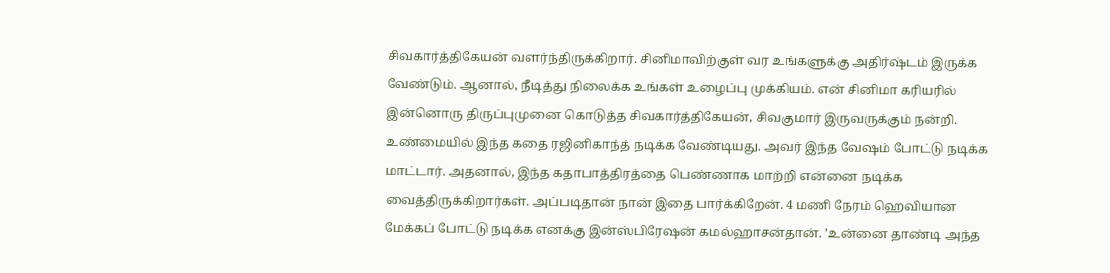சிவகார்த்திகேயன் வளர்ந்திருக்கிறார். சினிமாவிற்குள் வர உங்களுக்கு அதிர்ஷ்டம் இருக்க வேண்டும். ஆனால், நீடித்து நிலைக்க உங்கள் உழைப்பு முக்கியம். என் சினிமா கரியரில் இன்னொரு திருப்புமுனை கொடுத்த சிவகார்த்திகேயன், சிவகுமார் இருவருக்கும் நன்றி. உண்மையில் இந்த கதை ரஜினிகாந்த் நடிக்க வேண்டியது. அவர் இந்த வேஷம் போட்டு நடிக்க மாட்டார். அதனால், இந்த கதாபாத்திரத்தை பெண்ணாக மாற்றி என்னை நடிக்க வைத்திருக்கிறார்கள். அப்படிதான் நான் இதை பார்க்கிறேன். 4 மணி நேரம் ஹெவியான மேக்கப் போட்டு நடிக்க எனக்கு இன்ஸ்பிரேஷன் கமல்ஹாசன்தான். ’உன்னை தாண்டி அந்த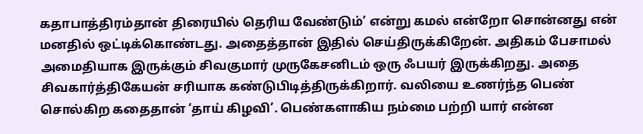கதாபாத்திரம்தான் திரையில் தெரிய வேண்டும்’ என்று கமல் என்றோ சொன்னது என் மனதில் ஒட்டிக்கொண்டது. அதைத்தான் இதில் செய்திருக்கிறேன். அதிகம் பேசாமல் அமைதியாக இருக்கும் சிவகுமார் முருகேசனிடம் ஒரு ஃபயர் இருக்கிறது. அதை சிவகார்த்திகேயன் சரியாக கண்டுபிடித்திருக்கிறார். வலியை உணர்ந்த பெண் சொல்கிற கதைதான் ‘தாய் கிழவி’. பெண்களாகிய நம்மை பற்றி யார் என்ன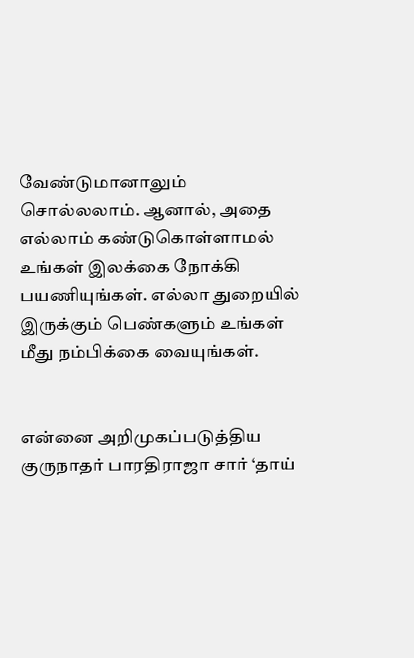வேண்டுமானாலும் சொல்லலாம். ஆனால், அதை எல்லாம் கண்டுகொள்ளாமல் உங்கள் இலக்கை நோக்கி பயணியுங்கள். எல்லா துறையில் இருக்கும் பெண்களும் உங்கள் மீது நம்பிக்கை வையுங்கள்.


என்னை அறிமுகப்படுத்திய குருநாதர் பாரதிராஜா சார் ‘தாய்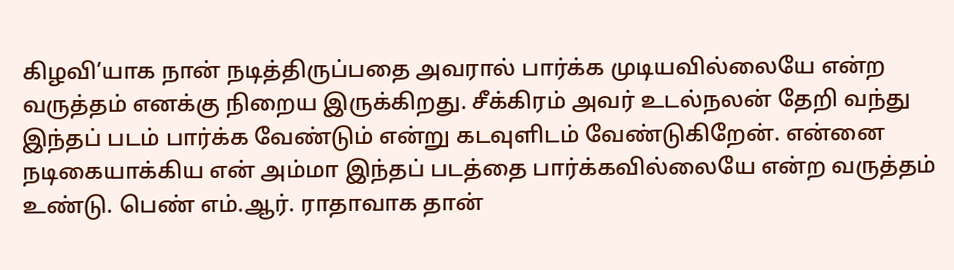கிழவி’யாக நான் நடித்திருப்பதை அவரால் பார்க்க முடியவில்லையே என்ற வருத்தம் எனக்கு நிறைய இருக்கிறது. சீக்கிரம் அவர் உடல்நலன் தேறி வந்து இந்தப் படம் பார்க்க வேண்டும் என்று கடவுளிடம் வேண்டுகிறேன். என்னை நடிகையாக்கிய என் அம்மா இந்தப் படத்தை பார்க்கவில்லையே என்ற வருத்தம் உண்டு. பெண் எம்.ஆர். ராதாவாக தான்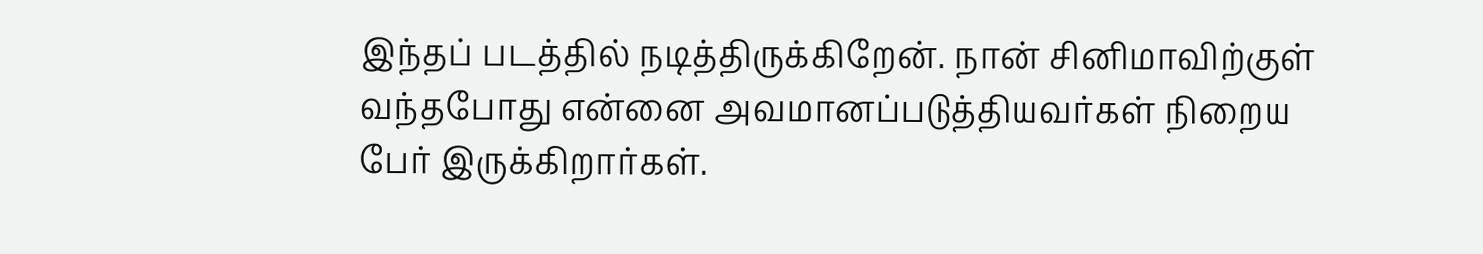இந்தப் படத்தில் நடித்திருக்கிறேன். நான் சினிமாவிற்குள் வந்தபோது என்னை அவமானப்படுத்தியவர்கள் நிறைய பேர் இருக்கிறார்கள்.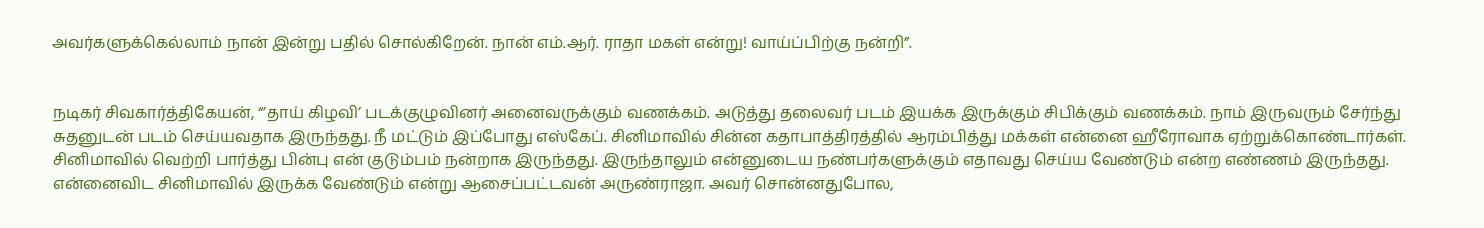அவர்களுக்கெல்லாம் நான் இன்று பதில் சொல்கிறேன். நான் எம்.ஆர். ராதா மகள் என்று! வாய்ப்பிற்கு நன்றி”.


நடிகர் சிவகார்த்திகேயன், “’தாய் கிழவி’ படக்குழுவினர் அனைவருக்கும் வணக்கம். அடுத்து தலைவர் படம் இயக்க இருக்கும் சிபிக்கும் வணக்கம். நாம் இருவரும் சேர்ந்து சுதனுடன் படம் செய்யவதாக இருந்தது. நீ மட்டும் இப்போது எஸ்கேப். சினிமாவில் சின்ன கதாபாத்திரத்தில் ஆரம்பித்து மக்கள் என்னை ஹீரோவாக ஏற்றுக்கொண்டார்கள். சினிமாவில் வெற்றி பார்த்து பின்பு என் குடும்பம் நன்றாக இருந்தது. இருந்தாலும் என்னுடைய நண்பர்களுக்கும் எதாவது செய்ய வேண்டும் என்ற எண்ணம் இருந்தது. என்னைவிட சினிமாவில் இருக்க வேண்டும் என்று ஆசைப்பட்டவன் அருண்ராஜா. அவர் சொன்னதுபோல,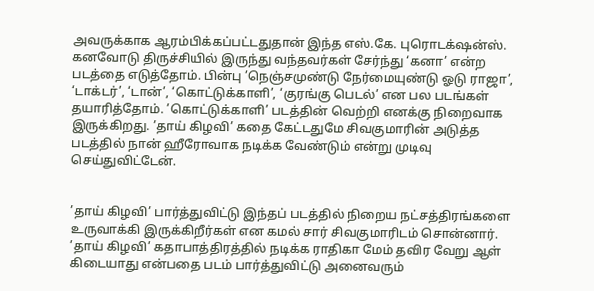அவருக்காக ஆரம்பிக்கப்பட்டதுதான் இந்த எஸ்.கே. புரொடக்‌ஷன்ஸ். கனவோடு திருச்சியில் இருந்து வந்தவர்கள் சேர்ந்து ‘கனா’ என்ற படத்தை எடுத்தோம். பின்பு ’நெஞ்சமுண்டு நேர்மையுண்டு ஓடு ராஜா’, ‘டாக்டர்’, ‘டான்’, ‘கொட்டுக்காளி’, ‘குரங்கு பெடல்’ என பல படங்கள் தயாரித்தோம். ’கொட்டுக்காளி’ படத்தின் வெற்றி எனக்கு நிறைவாக இருக்கிறது. ’தாய் கிழவி’ கதை கேட்டதுமே சிவகுமாரின் அடுத்த படத்தில் நான் ஹீரோவாக நடிக்க வேண்டும் என்று முடிவு செய்துவிட்டேன்.


’தாய் கிழவி’ பார்த்துவிட்டு இந்தப் படத்தில் நிறைய நட்சத்திரங்களை உருவாக்கி இருக்கிறீர்கள் என கமல் சார் சிவகுமாரிடம் சொன்னார். ’தாய் கிழவி’ கதாபாத்திரத்தில் நடிக்க ராதிகா மேம் தவிர வேறு ஆள் கிடையாது என்பதை படம் பார்த்துவிட்டு அனைவரும்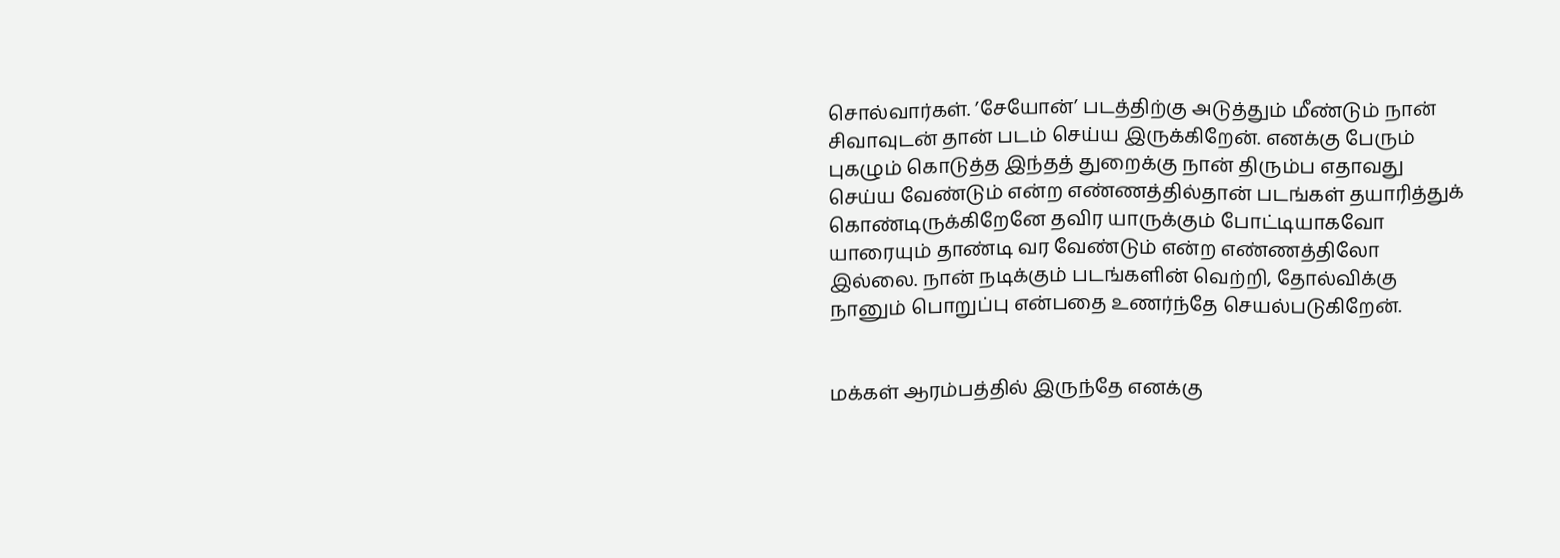சொல்வார்கள். ’சேயோன்’ படத்திற்கு அடுத்தும் மீண்டும் நான் சிவாவுடன் தான் படம் செய்ய இருக்கிறேன். எனக்கு பேரும் புகழும் கொடுத்த இந்தத் துறைக்கு நான் திரும்ப எதாவது செய்ய வேண்டும் என்ற எண்ணத்தில்தான் படங்கள் தயாரித்துக் கொண்டிருக்கிறேனே தவிர யாருக்கும் போட்டியாகவோ யாரையும் தாண்டி வர வேண்டும் என்ற எண்ணத்திலோ இல்லை. நான் நடிக்கும் படங்களின் வெற்றி, தோல்விக்கு நானும் பொறுப்பு என்பதை உணர்ந்தே செயல்படுகிறேன்.


மக்கள் ஆரம்பத்தில் இருந்தே எனக்கு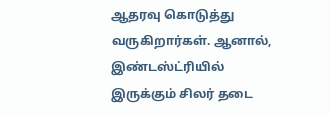ஆதரவு கொடுத்து வருகிறார்கள். ஆனால், இண்டஸ்ட்ரியில் இருக்கும் சிலர் தடை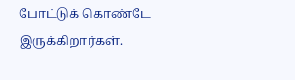போட்டுக் கொண்டே இருக்கிறார்கள்.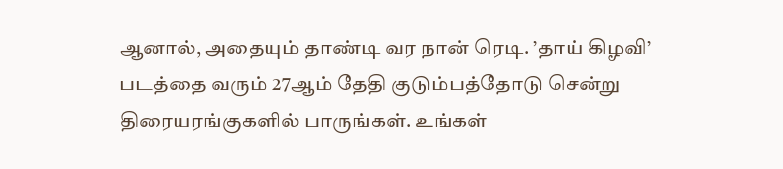ஆனால், அதையும் தாண்டி வர நான் ரெடி. ’தாய் கிழவி’ படத்தை வரும் 27ஆம் தேதி குடும்பத்தோடு சென்று திரையரங்குகளில் பாருங்கள். உங்கள்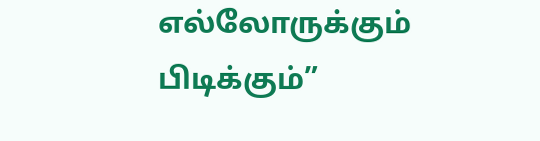எல்லோருக்கும் பிடிக்கும்”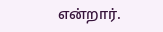என்றார்.